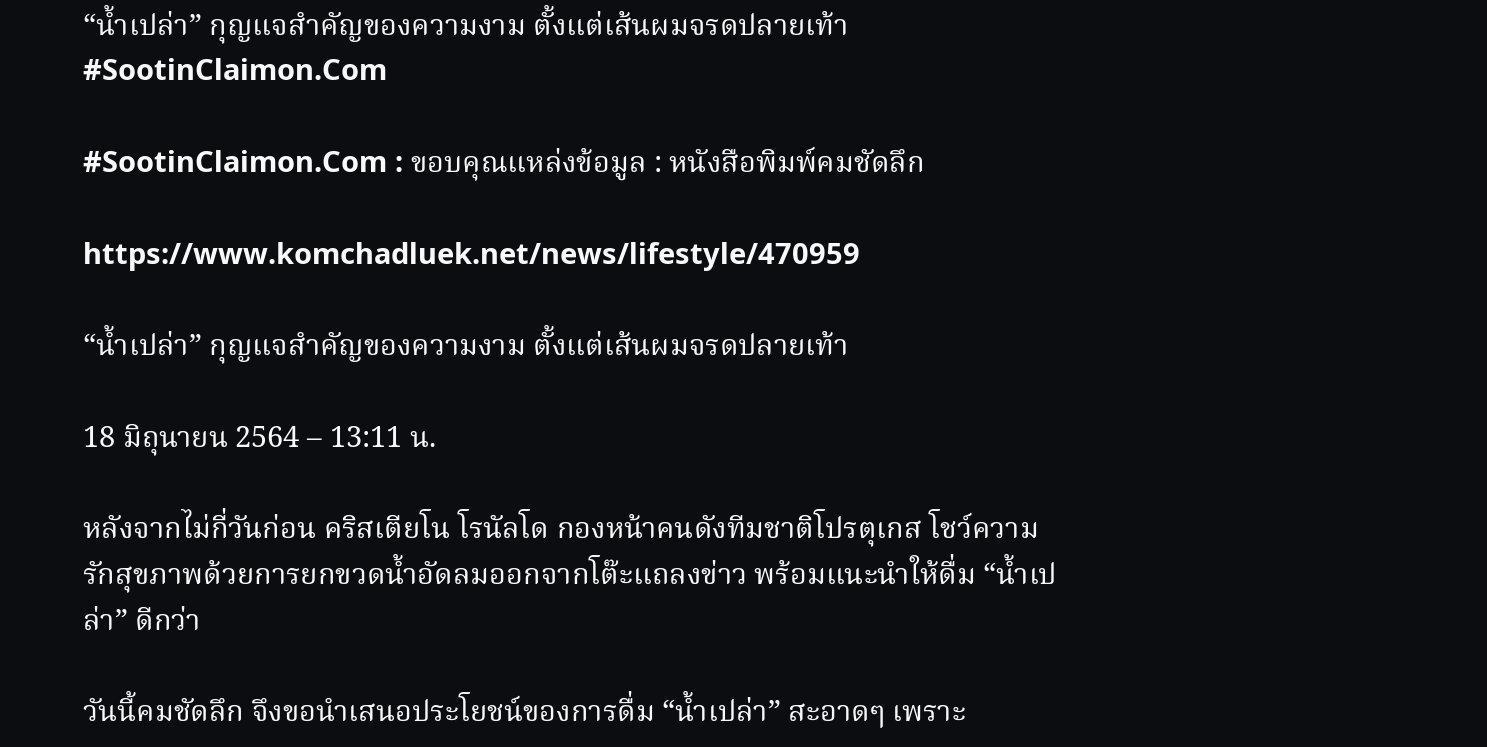“น้ำเปล่า” กุญแจสำคัญของความงาม ตั้งแต่เส้นผมจรดปลายเท้า #SootinClaimon.Com

#SootinClaimon.Com : ขอบคุณแหล่งข้อมูล : หนังสือพิมพ์คมชัดลึก

https://www.komchadluek.net/news/lifestyle/470959

“น้ำเปล่า” กุญแจสำคัญของความงาม ตั้งแต่เส้นผมจรดปลายเท้า

18 มิถุนายน 2564 – 13:11 น.

หลังจากไม่กี่วันก่อน คริสเตียโน โรนัลโด กองหน้าคนดังทีมชาติโปรตุเกส โชว์ความรักสุขภาพด้วยการยกขวดน้ำอัดลมออกจากโต๊ะแถลงข่าว พร้อมแนะนำให้ดื่ม “น้ำเปล่า” ดีกว่า

วันนี้คมชัดลึก จึงขอนำเสนอประโยชน์ของการดื่ม “น้ำเปล่า” สะอาดๆ เพราะ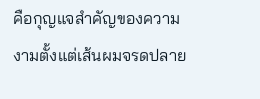คือกุญแจสำคัญของความงามตั้งแต่เส้นผมจรดปลาย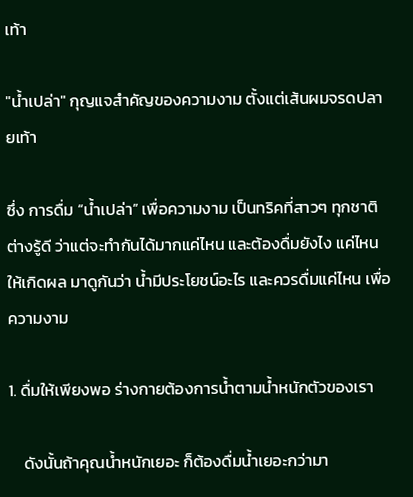เท้า

"น้ำเปล่า" กุญแจสำคัญของความงาม ตั้งแต่เส้นผมจรดปลายเท้า

ซึ่ง การดื่ม “น้ำเปล่า” เพื่อความงาม เป็นทริคที่สาวๆ ทุกชาติต่างรู้ดี ว่าแต่จะทำกันได้มากแค่ไหน และต้องดื่มยังไง แค่ไหน ให้เกิดผล มาดูกันว่า น้ำมีประโยชน์อะไร และควรดื่มแค่ไหน เพื่อความงาม

1. ดื่มให้เพียงพอ ร่างกายต้องการน้ำตามน้ำหนักตัวของเรา

    ดังนั้นถ้าคุณน้ำหนักเยอะ ก็ต้องดื่มน้ำเยอะกว่ามา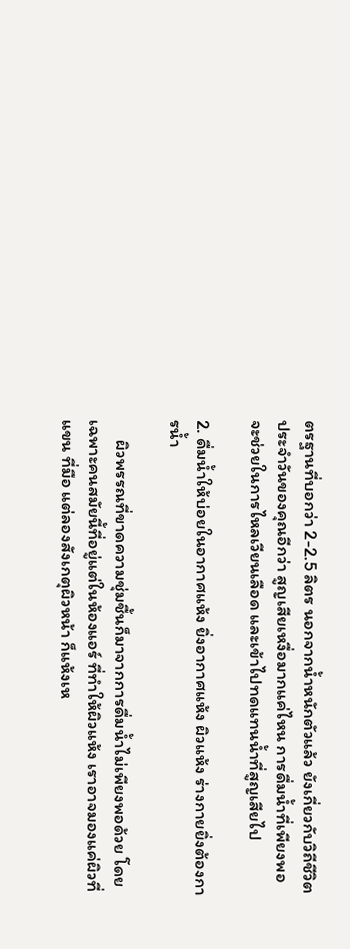ตรฐานที่บอกว่า 2-2.5 ลิตร นอกจากน้ำหนักตัวแล้ว ยังเกี่ยวกับวิถีชีวิตประจำวันของคุณอีกว่า สูญเสียเหงื่อมากแค่ไหน การดื่มน้ำที่เพียงพอจะช่วยในการไหลเวียนเลือด และเข้าไปทดแทนน้ำที่สูญเสียไป

2. ดื่มน้ำให้บ่อยในอากาศแห้ง ยิ่งอากาศแห้ง ผิวแห้ง ร่างกายยิ่งต้องการน้ำ

     ผิวพรรณที่ขาดความชุ่มชื้นก็มาจากการดื่มน้ำไม่เพียงพอด้วย โดยเฉพาะคนสมัยนี้ที่อยู่แต่ในห้องแอร์ ที่ทำให้ผิวแห้ง เราอาจมองแค่ผิวที่แขน ที่มือ แต่ลองสังเกตุผิวหน้า ก็แห้งเห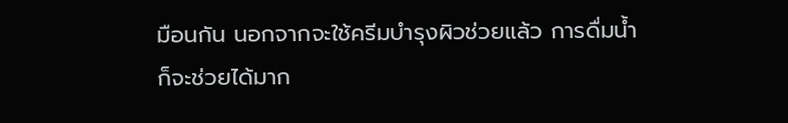มือนกัน นอกจากจะใช้ครีมบำรุงผิวช่วยแล้ว การดื่มน้ำก็จะช่วยได้มาก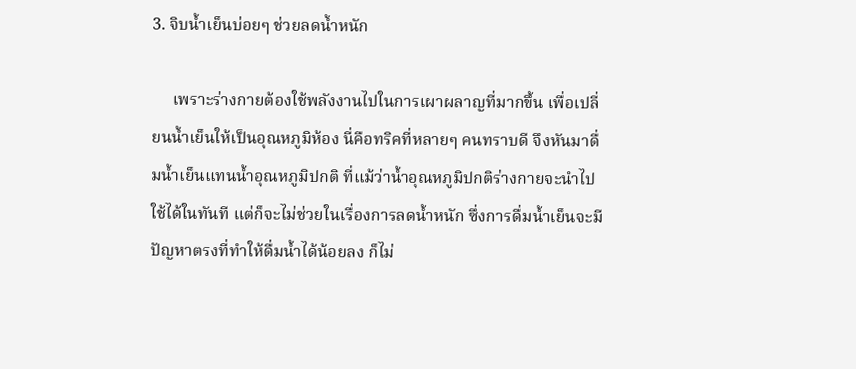3. จิบน้ำเย็นบ่อยๆ ช่วยลดน้ำหนัก

     เพราะร่างกายต้องใช้พลังงานไปในการเผาผลาญที่มากขึ้น เพื่อเปลี่ยนน้ำเย็นให้เป็นอุณหภูมิห้อง นี่คือทริคที่หลายๆ คนทราบดี จึงหันมาดื่มน้ำเย็นแทนน้ำอุณหภูมิปกติ ที่แม้ว่าน้ำอุณหภูมิปกติร่างกายจะนำไปใช้ได้ในทันที แต่ก็จะไม่ช่วยในเรื่องการลดน้ำหนัก ซึ่งการดื่มน้ำเย็นจะมีปัญหาตรงที่ทำให้ดื่มน้ำได้น้อยลง ก็ไม่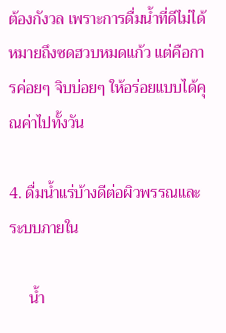ต้องกังวล เพราะการดื่มน้ำที่ดีไม่ได้หมายถึงซดฮวบหมดแก้ว แต่คือการค่อยๆ จิบบ่อยๆ ให้อร่อยแบบได้คุณค่าไปทั้งวัน

4. ดื่มน้ำแร่บ้างดีต่อผิวพรรณและระบบภายใน

     น้ำ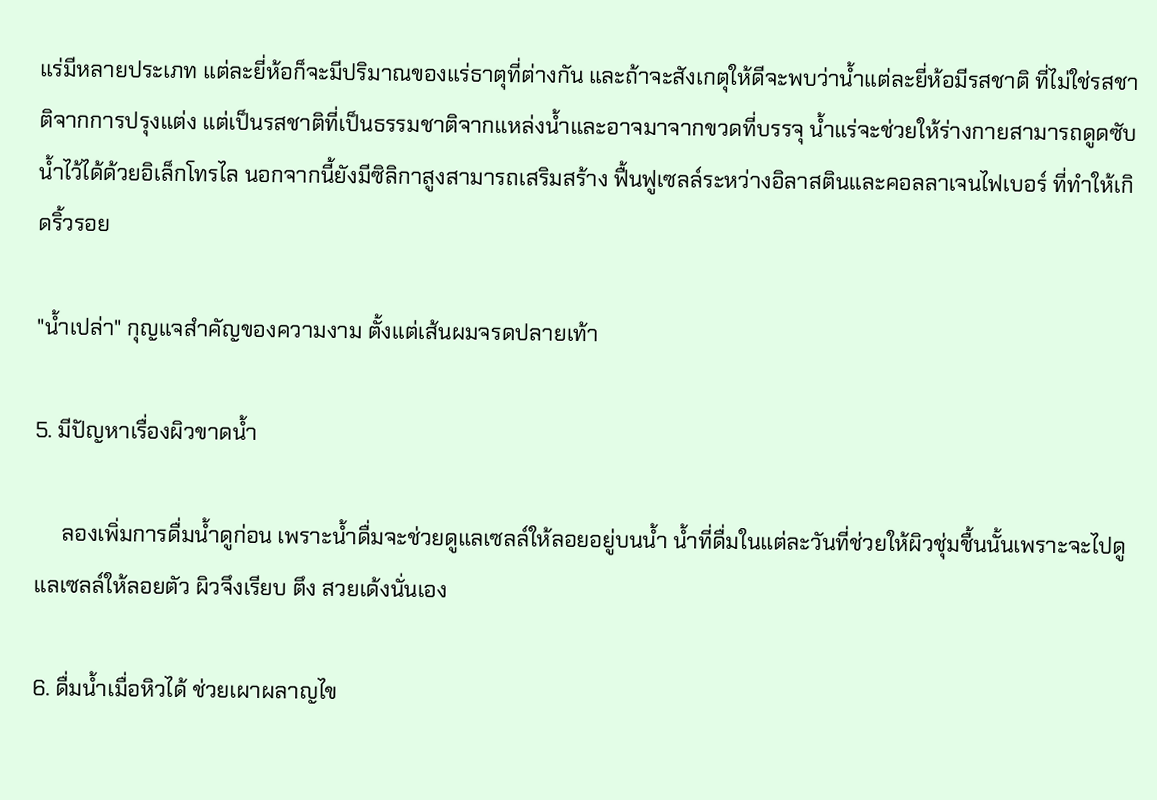แร่มีหลายประเภท แต่ละยี่ห้อก็จะมีปริมาณของแร่ธาตุที่ต่างกัน และถ้าจะสังเกตุให้ดีจะพบว่าน้ำแต่ละยี่ห้อมีรสชาติ ที่ไม่ใช่รสชาติจากการปรุงแต่ง แต่เป็นรสชาติที่เป็นธรรมชาติจากแหล่งน้ำและอาจมาจากขวดที่บรรจุ น้ำแร่จะช่วยให้ร่างกายสามารถดูดซับน้ำไว้ได้ด้วยอิเล็กโทรไล นอกจากนี้ยังมีซิลิกาสูงสามารถเสริมสร้าง ฟื้นฟูเซลล์ระหว่างอิลาสตินและคอลลาเจนไฟเบอร์ ที่ทำให้เกิดริ้วรอย

"น้ำเปล่า" กุญแจสำคัญของความงาม ตั้งแต่เส้นผมจรดปลายเท้า

5. มีปัญหาเรื่องผิวขาดน้ำ

     ลองเพิ่มการดื่มน้ำดูก่อน เพราะน้ำดื่มจะช่วยดูแลเซลล์ให้ลอยอยู่บนน้ำ น้ำที่ดื่มในแต่ละวันที่ช่วยให้ผิวชุ่มชื้นนั้นเพราะจะไปดูแลเซลล์ให้ลอยตัว ผิวจึงเรียบ ตึง สวยเด้งนั่นเอง

6. ดื่มน้ำเมื่อหิวได้ ช่วยเผาผลาญไข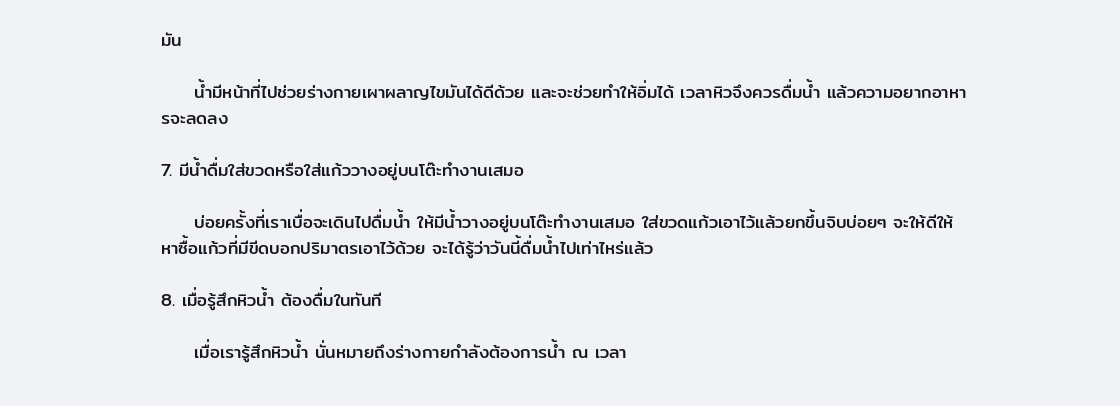มัน

     น้ำมีหน้าที่ไปช่วยร่างกายเผาผลาญไขมันได้ดีด้วย และจะช่วยทำให้อิ่มได้ เวลาหิวจึงควรดื่มน้ำ แล้วความอยากอาหารจะลดลง

7. มีน้ำดื่มใส่ขวดหรือใส่แก้ววางอยู่บนโต๊ะทำงานเสมอ

     บ่อยครั้งที่เราเบื่อจะเดินไปดื่มน้ำ ให้มีน้ำวางอยู่บนโต๊ะทำงานเสมอ ใส่ขวดแก้วเอาไว้แล้วยกขึ้นจิบบ่อยๆ จะให้ดีให้หาซื้อแก้วที่มีขีดบอกปริมาตรเอาไว้ด้วย จะได้รู้ว่าวันนี้ดื่มน้ำไปเท่าไหร่แล้ว

8. เมื่อรู้สึกหิวน้ำ ต้องดื่มในทันที

     เมื่อเรารู้สึกหิวน้ำ นั่นหมายถึงร่างกายกำลังต้องการน้ำ ณ เวลา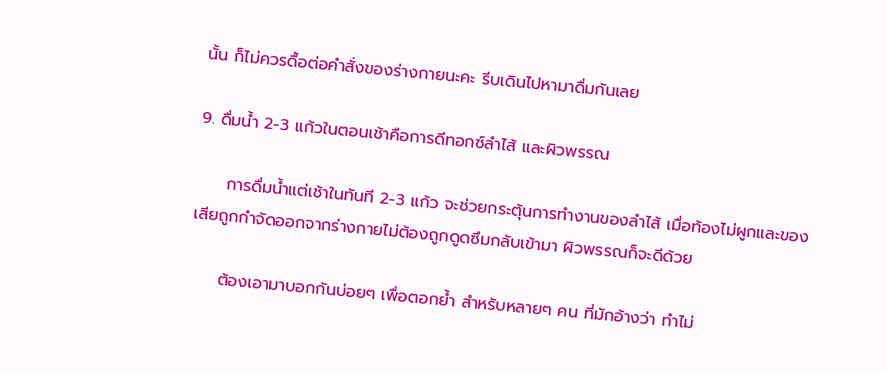นั้น ก็ไม่ควรดื้อต่อคำสั่งของร่างกายนะคะ รีบเดินไปหามาดื่มกันเลย

9. ดื่มน้ำ 2-3 แก้วในตอนเช้าคือการดีทอกซ์ลำไส้ และผิวพรรณ

     การดื่มน้ำแต่เช้าในทันที 2-3 แก้ว จะช่วยกระตุ้นการทำงานของลำไส้ เมื่อท้องไม่ผูกและของเสียถูกกำจัดออกจากร่างกายไม่ต้องถูกดูดซึมกลับเข้ามา ผิวพรรณก็จะดีด้วย

     ต้องเอามาบอกกันบ่อยๆ เพื่อตอกย้ำ สำหรับหลายๆ คน ที่มักอ้างว่า ทำไม่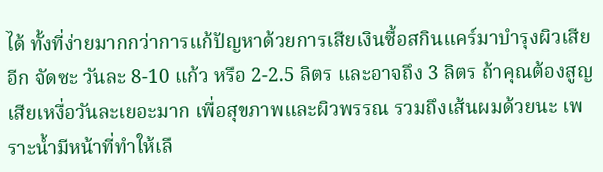ได้ ทั้งที่ง่ายมากกว่าการแก้ปัญหาด้วยการเสียเงินซื้อสกินแคร์มาบำรุงผิวเสียอีก จัดซะ วันละ 8-10 แก้ว หรือ 2-2.5 ลิตร และอาจถึง 3 ลิตร ถ้าคุณต้องสูญเสียเหงื่อวันละเยอะมาก เพื่อสุขภาพและผิวพรรณ รวมถึงเส้นผมด้วยนะ เพราะน้ำมีหน้าที่ทำให้เลื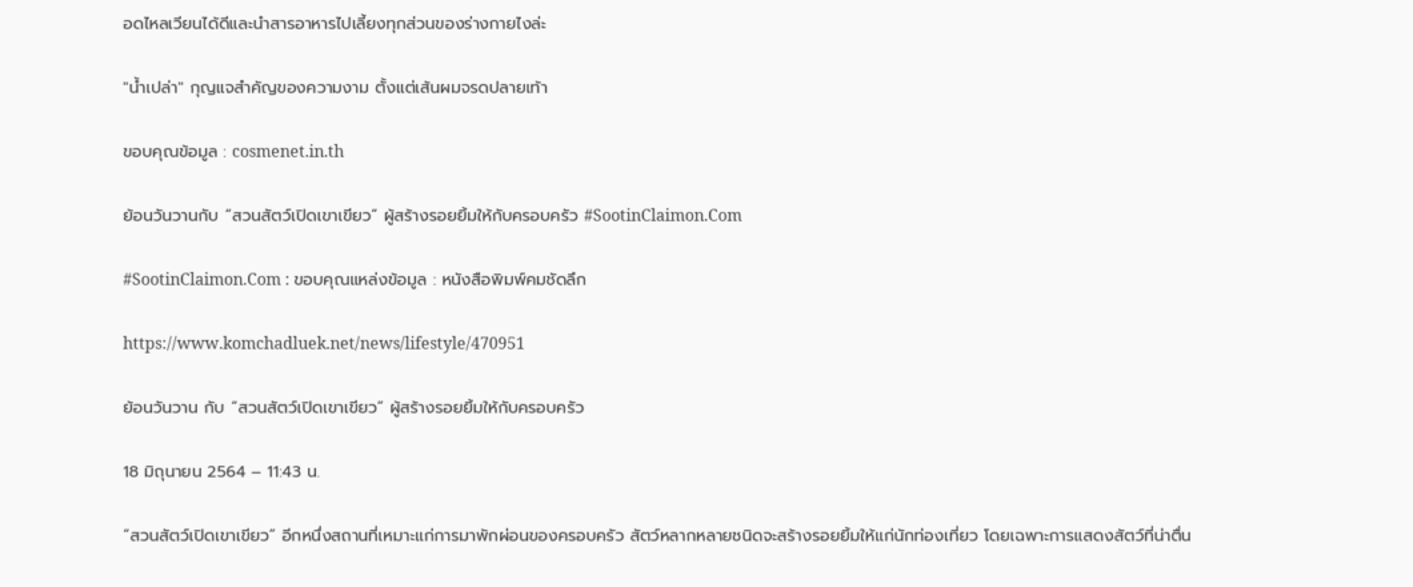อดไหลเวียนได้ดีและนำสารอาหารไปเลี้ยงทุกส่วนของร่างกายไงล่ะ

"น้ำเปล่า" กุญแจสำคัญของความงาม ตั้งแต่เส้นผมจรดปลายเท้า

ขอบคุณข้อมูล : cosmenet.in.th

ย้อนวันวานกับ “สวนสัตว์เปิดเขาเขียว” ผู้สร้างรอยยิ้มให้กับครอบครัว #SootinClaimon.Com

#SootinClaimon.Com : ขอบคุณแหล่งข้อมูล : หนังสือพิมพ์คมชัดลึก

https://www.komchadluek.net/news/lifestyle/470951

ย้อนวันวาน กับ “สวนสัตว์เปิดเขาเขียว” ผู้สร้างรอยยิ้มให้กับครอบครัว

18 มิถุนายน 2564 – 11:43 น.

“สวนสัตว์เปิดเขาเขียว” อีกหนึ่งสถานที่เหมาะแก่การมาพักผ่อนของครอบครัว สัตว์หลากหลายชนิดจะสร้างรอยยิ้มให้แก่นักท่องเที่ยว โดยเฉพาะการแสดงสัตว์ที่น่าตื่น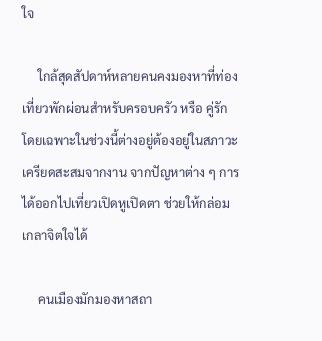ใจ

     ใกล้สุดสัปดาห์หลายคนคงมองหาที่ท่องเที่ยวพักผ่อนสำหรับครอบครัว หรือ คู่รัก โดยเฉพาะในช่วงนี้ต่างอยู่ต้องอยู่ในสภาวะเครียดสะสมจากงาน จากปัญหาต่าง ๆ การได้ออกไปเที่ยวเปิดหูเปิดตา ช่วยให้กล่อมเกลาจิตใจได้

     คนเมืองมักมองหาสถา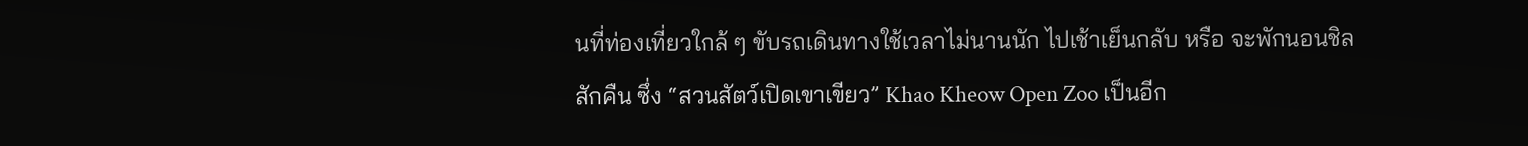นที่ท่องเที่ยวใกล้ ๆ ขับรถเดินทางใช้เวลาไม่นานนัก ไปเช้าเย็นกลับ หรือ จะพักนอนชิลสักคืน ซึ่ง “สวนสัตว์เปิดเขาเขียว” Khao Kheow Open Zoo เป็นอีก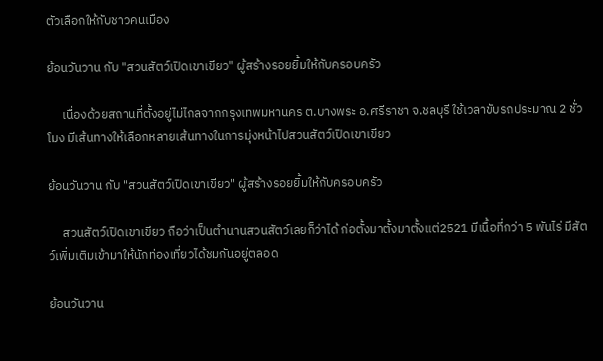ตัวเลือกให้กับชาวคนเมือง

ย้อนวันวาน กับ "สวนสัตว์เปิดเขาเขียว" ผู้สร้างรอยยิ้มให้กับครอบครัว

     เนื่องด้วยสถานที่ตั้งอยู่ไม่ไกลจากกรุงเทพมหานคร ต.บางพระ อ.ศรีราชา จ.ชลบุรี ใช้เวลาขับรถประมาณ 2 ชั่วโมง มีเส้นทางให้เลือกหลายเส้นทางในการมุ่งหน้าไปสวนสัตว์เปิดเขาเขียว

ย้อนวันวาน กับ "สวนสัตว์เปิดเขาเขียว" ผู้สร้างรอยยิ้มให้กับครอบครัว

     สวนสัตว์เปิดเขาเขียว ถือว่าเป็นตำนานสวนสัตว์เลยก็ว่าได้ ก่อตั้งมาตั้งมาตั้งแต่2521 มีเนื้อที่กว่า 5 พันไร่ มีสัตว์เพิ่มเติมเข้ามาให้นักท่องเที่ยวได้ชมกันอยู่ตลอด

ย้อนวันวาน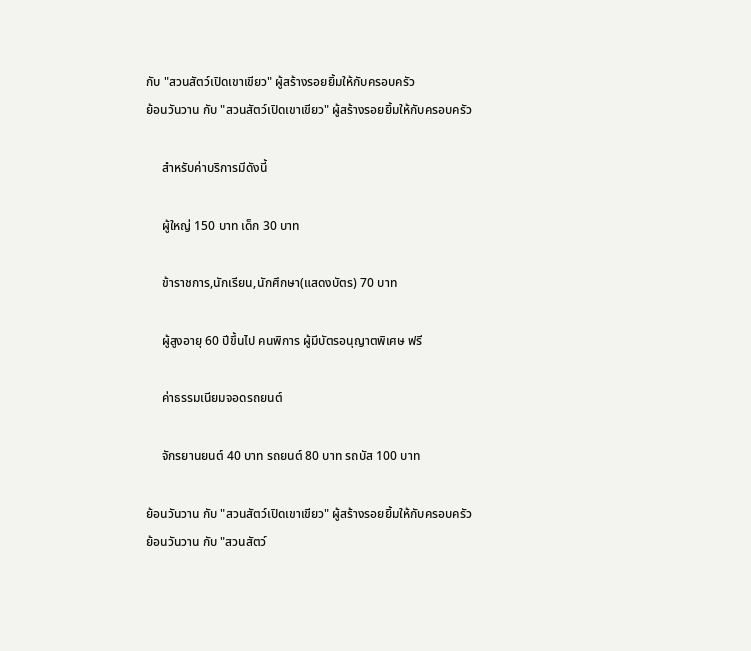กับ "สวนสัตว์เปิดเขาเขียว" ผู้สร้างรอยยิ้มให้กับครอบครัว
ย้อนวันวาน กับ "สวนสัตว์เปิดเขาเขียว" ผู้สร้างรอยยิ้มให้กับครอบครัว

     สำหรับค่าบริการมีดังนี้

     ผู้ใหญ่ 150 บาท เด็ก 30 บาท

     ข้าราชการ,นักเรียน,นักศึกษา(แสดงบัตร) 70 บาท

     ผู้สูงอายุ 60 ปีขึ้นไป คนพิการ ผู้มีบัตรอนุญาตพิเศษ ฟรี

     ค่าธรรมเนียมจอดรถยนต์

     จักรยานยนต์ 40 บาท รถยนต์ 80 บาท รถบัส 100 บาท

ย้อนวันวาน กับ "สวนสัตว์เปิดเขาเขียว" ผู้สร้างรอยยิ้มให้กับครอบครัว
ย้อนวันวาน กับ "สวนสัตว์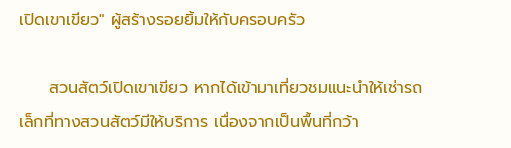เปิดเขาเขียว" ผู้สร้างรอยยิ้มให้กับครอบครัว

     สวนสัตว์เปิดเขาเขียว หากได้เข้ามาเที่ยวชมแนะนำให้เช่ารถเล็กที่ทางสวนสัตว์มีให้บริการ เนื่องจากเป็นพื้นที่กว้า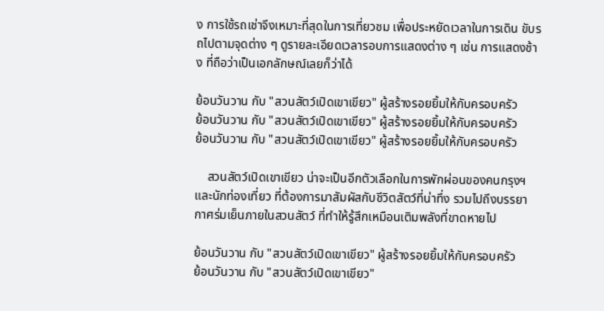ง การใช้รถเช่าจึงเหมาะที่สุดในการเที่ยวชม เพื่อประหยัดเวลาในการเดิน ขับรถไปตามจุดต่าง ๆ ดูรายละเอียดเวลารอบการแสดงต่าง ๆ เช่น การแสดงช้าง ที่ถือว่าเป็นเอกลักษณ์เลยก็ว่าได้

ย้อนวันวาน กับ "สวนสัตว์เปิดเขาเขียว" ผู้สร้างรอยยิ้มให้กับครอบครัว
ย้อนวันวาน กับ "สวนสัตว์เปิดเขาเขียว" ผู้สร้างรอยยิ้มให้กับครอบครัว
ย้อนวันวาน กับ "สวนสัตว์เปิดเขาเขียว" ผู้สร้างรอยยิ้มให้กับครอบครัว

    สวนสัตว์เปิดเขาเขียว น่าจะเป็นอีกตัวเลือกในการพักผ่อนของคนกรุงฯและนักท่องเที่ยว ที่ต้องการมาสัมผัสกับชีวิตสัตว์ที่น่าทึ่ง รวมไปถึงบรรยากาศร่มเย็นภายในสวนสัตว์ ที่ทำให้รู้สึกเหมือนเติมพลังที่ขาดหายไป

ย้อนวันวาน กับ "สวนสัตว์เปิดเขาเขียว" ผู้สร้างรอยยิ้มให้กับครอบครัว
ย้อนวันวาน กับ "สวนสัตว์เปิดเขาเขียว"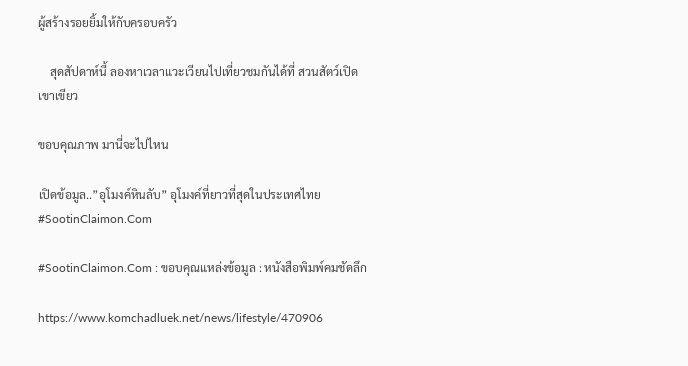ผู้สร้างรอยยิ้มให้กับครอบครัว

    สุดสัปดาห์นี้ ลองหาเวลาแวะเวียนไปเที่ยวชมกันได้ที่ สวนสัตว์เปิดเขาเขียว

ขอบคุณภาพ มานี่จะไปไหน

เปิดข้อมูล..”อุโมงค์หินลับ” อุโมงค์ที่ยาวที่สุดในประเทศไทย #SootinClaimon.Com

#SootinClaimon.Com : ขอบคุณแหล่งข้อมูล : หนังสือพิมพ์คมชัดลึก

https://www.komchadluek.net/news/lifestyle/470906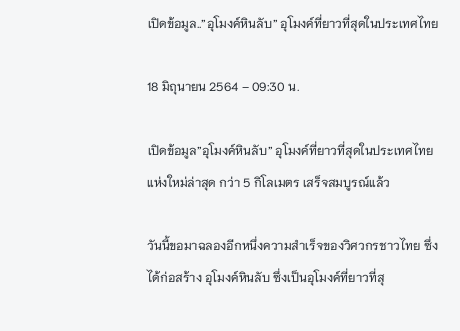เปิดข้อมูล..”อุโมงค์หินลับ” อุโมงค์ที่ยาวที่สุดในประเทศไทย

18 มิถุนายน 2564 – 09:30 น.

เปิดข้อมูล”อุโมงค์หินลับ” อุโมงค์ที่ยาวที่สุดในประเทศไทย แห่งใหม่ล่าสุด กว่า 5 กิโลเมตร เสร็จสมบูรณ์แล้ว

วันนี้ขอมาฉลองอีกหนึ่งความสำเร็จของวิศวกรชาวไทย ซึ่งได้ก่อสร้าง อุโมงค์หินลับ ซึ่งเป็นอุโมงค์ที่ยาวที่สุ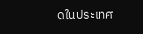ดในประเทศ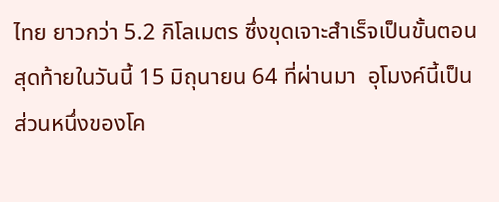ไทย ยาวกว่า 5.2 กิโลเมตร ซึ่งขุดเจาะสำเร็จเป็นขั้นตอนสุดท้ายในวันนี้ 15 มิถุนายน 64 ที่ผ่านมา  อุโมงค์นี้เป็นส่วนหนึ่งของโค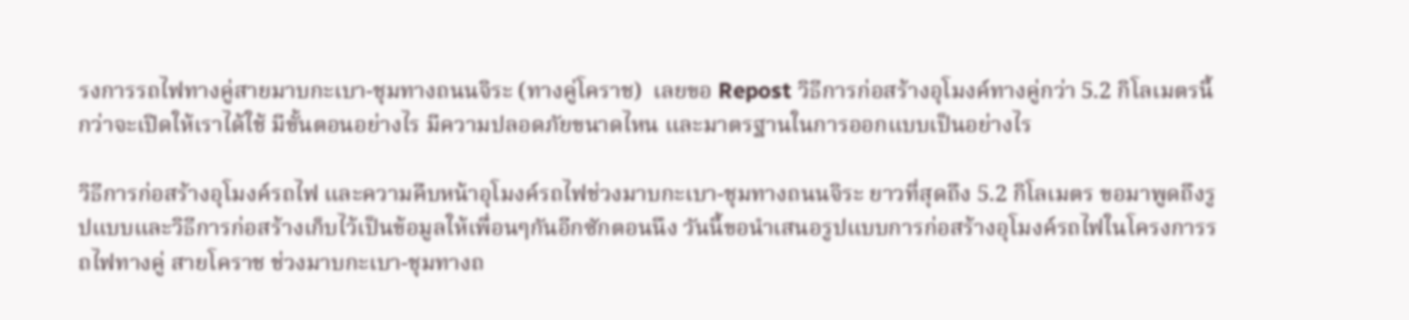รงการรถไฟทางคู่สายมาบกะเบา-ชุมทางถนนจิระ (ทางคู่โคราช)  เลยขอ Repost วิธีการก่อสร้างอุโมงค์ทางคู่กว่า 5.2 กิโลเมตรนี้ กว่าจะเปิดให้เราได้ใช้ มีขั้นตอนอย่างไร มีความปลอดภัยขนาดไหน และมาตรฐานในการออกแบบเป็นอย่างไร

วิธีการก่อสร้างอุโมงค์รถไฟ และความคืบหน้าอุโมงค์รถไฟช่วงมาบกะเบา-ชุมทางถนนจิระ ยาวที่สุดถึง 5.2 กิโลเมตร ขอมาพูดถึงรูปแบบและวิธีการก่อสร้างเก็บไว้เป็นข้อมูลให้เพื่อนๆกันอีกซักตอนนึง วันนี้ขอนำเสนอรูปแบบการก่อสร้างอุโมงค์รถไฟในโครงการรถไฟทางคู่ สายโคราช ช่วงมาบกะเบา-ชุมทางถ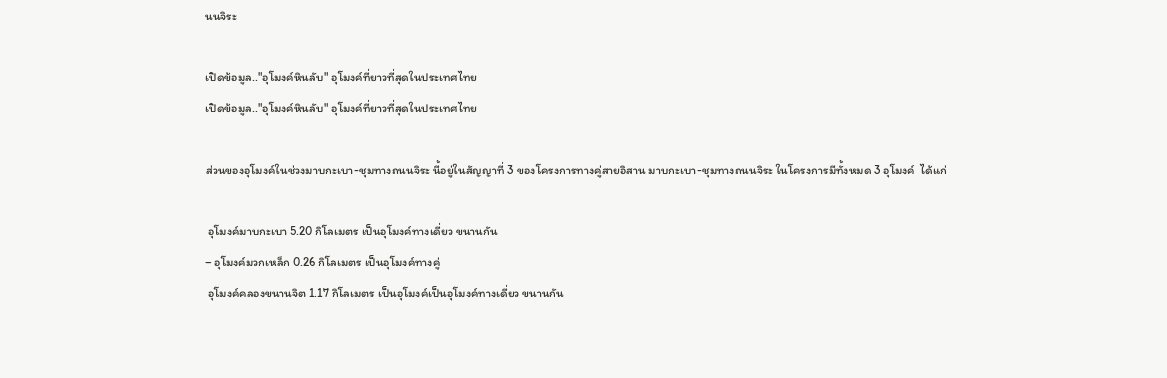นนจิระ

เปิดข้อมูล.."อุโมงค์หินลับ" อุโมงค์ที่ยาวที่สุดในประเทศไทย
เปิดข้อมูล.."อุโมงค์หินลับ" อุโมงค์ที่ยาวที่สุดในประเทศไทย

ส่วนของอุโมงค์ในช่วงมาบกะเบา-ชุมทางถนนจิระ นี้อยู่ในสัญญาที่ 3 ของโครงการทางคู่สายอิสาน มาบกะเบา-ชุมทางถนนจิระ ในโครงการมีทั้งหมด 3 อุโมงค์  ได้แก่

 อุโมงค์มาบกะเบา 5.20 กิโลเมตร เป็นอุโมงค์ทางเดี่ยว ขนานกัน
– อุโมงค์มวกเหล็ก 0.26 กิโลเมตร เป็นอุโมงค์ทางคู่
 อุโมงค์คลองขนานจิต 1.17 กิโลเมตร เป็นอุโมงค์เป็นอุโมงค์ทางเดี่ยว ขนานกัน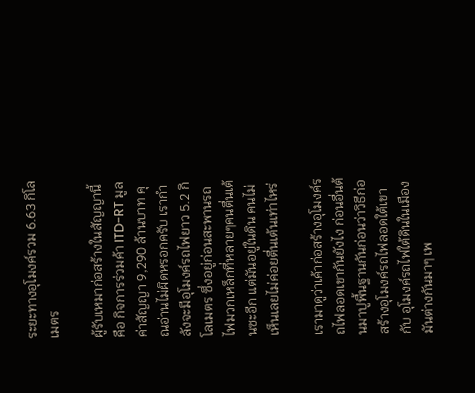ระยะทางอุโมงค์รวม 6.63 กิโลเมตร

ผู้รับเหมาก่อสร้างในสัญญานี้ คือ กิจการร่วมค้า ITD-RT มูลค่าสัญญา 9,290 ล้านบาท คุณอ่านไม่ผิดหรอกครับ เรากำลังจะมีอุโมงค์รถไฟยาว 5.2 กิโลเมตร ซึ่งอยู่ก่อนสะพานรถไฟมวกเหล็กที่หลายๆคนตื่นเต้นซะอีก แต่มันอยู่ในดิน คนไม่เห็นเลยไม่ค่อยตื่นเต้นเท่าไหร่

เรามาดูว่าเค้าก่อสร้างอุโมงค์รถไฟลอดเขากันยังไง ก่อนอื่นต้นมาปูพื้นฐานกันก่อนว่าวิธีก่อสร้างอุโมงค์รถไฟลอดใต้เขากับ อุโมงค์รถไฟใต้ดินในเมืองมันต่างกันมาๆ เพ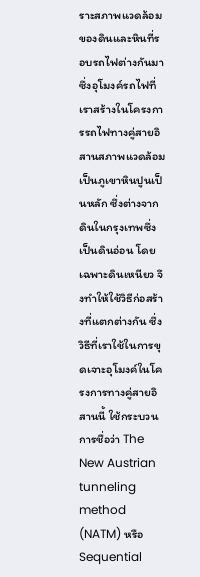ราะสภาพแวดล้อมของดินและหินที่รอบรถไฟต่างกันมา  ซึ่งอุโมงค์รถไฟที่เราสร้างในโครงการรถไฟทางคู่สายอิสานสภาพแวดล้อมเป็นภูเขาหินปูนเป็นหลัก ซึ่งต่างจากดินในกรุงเทพซึ่งเป็นดินอ่อน โดยเฉพาะดินเหนียว จึงทำให้ใช้วิธีก่อสร้างที่แตกต่างกัน ซึ่งวิธีที่เราใช้ในการขุดเจาะอุโมงค์ในโครงการทางคู่สายอิสานนี้ ใช้กระบวนการชื่อว่า The New Austrian tunneling method (NATM) หรือ Sequential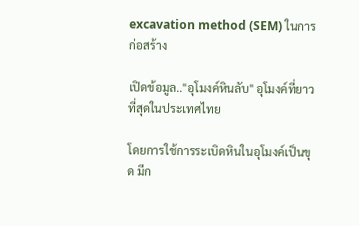excavation method (SEM) ในการก่อสร้าง

เปิดข้อมูล.."อุโมงค์หินลับ" อุโมงค์ที่ยาวที่สุดในประเทศไทย

โดยการใช้การระเบิดหินในอุโมงค์เป็นขุด มีก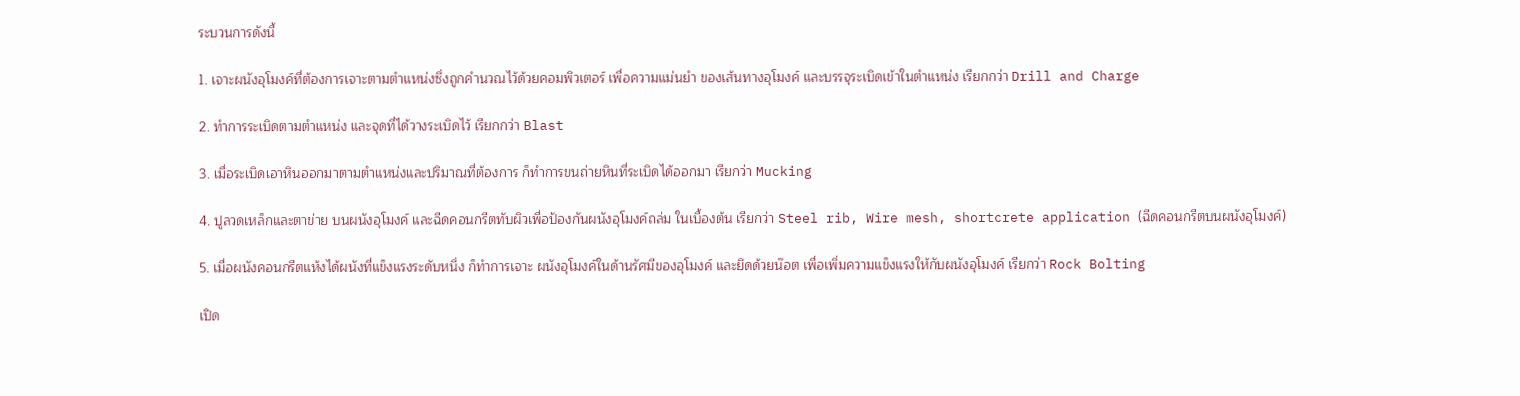ระบวนการดังนี้

1. เจาะผนังอุโมงค์ที่ต้องการเจาะตามตำแหน่งซึ่งถูกคำนวณไว้ด้วยคอมพิวเตอร์ เพื่อความแม่นยำ ของเส้นทางอุโมงค์ และบรรจุระเบิดเข้าในตำแหน่ง เรียกกว่า Drill and Charge

2. ทำการระเบิดตามตำแหน่ง และจุดที่ได้วางระเบิดไว้ เรียกกว่า Blast

3. เมื่อระเบิดเอาหินออกมาตามตำแหน่งและปริมาณที่ต้องการ ก็ทำการขนถ่ายหินที่ระเบิดได้ออกมา เรียกว่า Mucking

4. ปูลวดเหล็กและตาข่าย บนผนังอุโมงค์ และฉีดคอนกรีตทับผิวเพื่อป้องกันผนังอุโมงค์ถล่ม ในเบื้องต้น เรียกว่า Steel rib, Wire mesh, shortcrete application (ฉีดคอนกรีตบนผนังอุโมงค์)

5. เมื่อผนังคอนกรีตแห้งได้ผนังที่แข็งแรงระดับหนึ่ง ก็ทำการเจาะ ผนังอุโมงค์ในด้านรัศมีของอุโมงค์ และยึดด้วยน๊อต เพื่อเพิ่มความแข็งแรงให้กับผนังอุโมงค์ เรียกว่า Rock Bolting

เปิด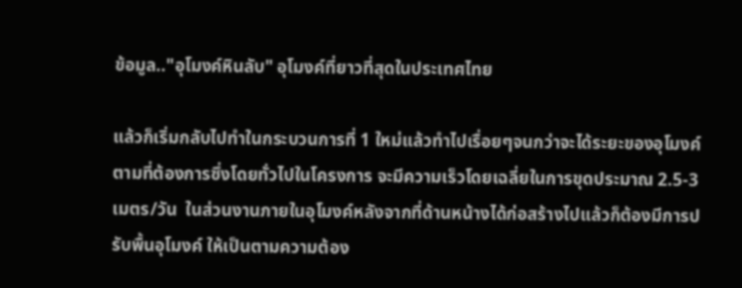ข้อมูล.."อุโมงค์หินลับ" อุโมงค์ที่ยาวที่สุดในประเทศไทย

แล้วก็เริ่มกลับไปทำในกระบวนการที่ 1 ใหม่แล้วทำไปเรื่อยๆจนกว่าจะได้ระยะของอุโมงค์ตามที่ต้องการซึ่งโดยทั่วไปในโครงการ จะมีความเร็วโดยเฉลี่ยในการขุดประมาณ 2.5-3 เมตร/วัน  ในส่วนงานภายในอุโมงค์หลังจากที่ด้านหน้างได้ก่อสร้างไปแล้วก็ต้องมีการปรับพื้นอุโมงค์ ให้เป็นตามความต้อง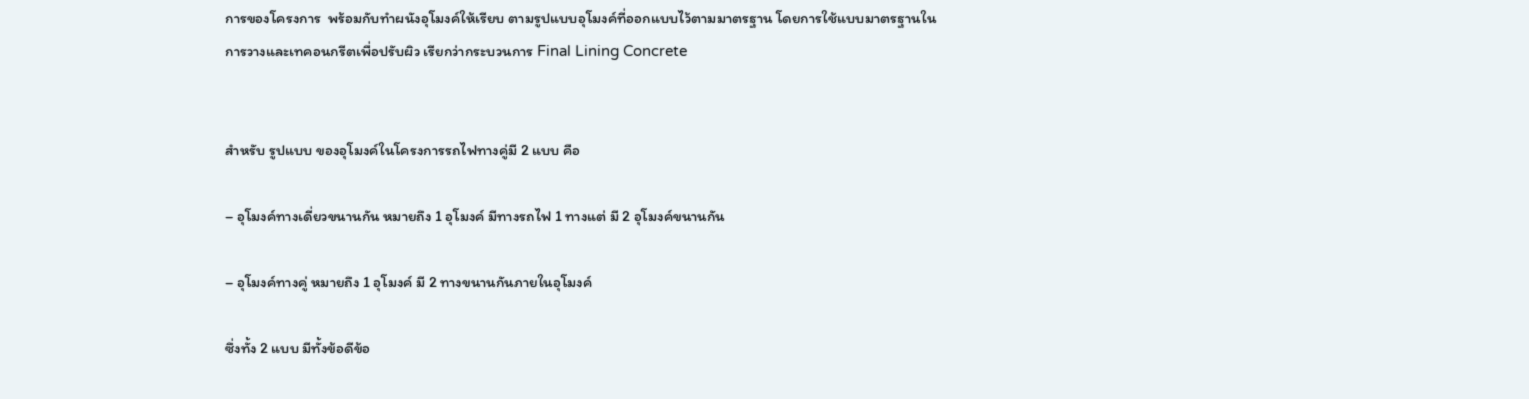การของโครงการ  พร้อมกับทำผนังอุโมงค์ให้เรียบ ตามรูปแบบอุโมงค์ที่ออกแบบไว้ตามมาตรฐาน โดยการใช้แบบมาตรฐานในการวางและเทคอนกรีตเพื่อปรับผิว เรียกว่ากระบวนการ Final Lining Concrete


สำหรับ รูปแบบ ของอุโมงค์ในโครงการรถไฟทางคู่มี 2 แบบ คือ

– อุโมงค์ทางเดี่ยวขนานกัน หมายถึง 1 อุโมงค์ มีทางรถไฟ 1 ทางแต่ มี 2 อุโมงค์ขนานกัน

– อุโมงค์ทางคู่ หมายถึง 1 อุโมงค์ มี 2 ทางขนานกันภายในอุโมงค์

ซึ่งทั้ง 2 แบบ มีทั้งข้อดีข้อ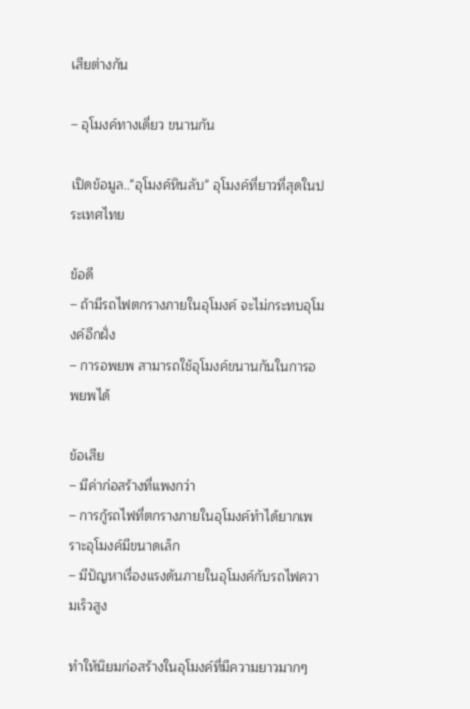เสียต่างกัน

– อุโมงค์ทางเดี่ยว ขนานกัน

เปิดข้อมูล.."อุโมงค์หินลับ" อุโมงค์ที่ยาวที่สุดในประเทศไทย

ข้อดี
– ถ้ามีรถไฟตกรางภายในอุโมงค์ จะไม่กระทบอุโมงค์อีกฝั่ง
– การอพยพ สามารถใช้อุโมงค์ขนานกันในการอพยพได้

ข้อเสีย
– มีค่าก่อสร้างที่แพงกว่า
– การกู้รถไฟที่ตกรางภายในอุโมงค์ทำได้ยากเพราะอุโมงค์มีขนาดเล็ก
– มีปัญหาเรื่องแรงดันภายในอุโมงค์กับรถไฟความเร็วสูง

ทำให้นิยมก่อสร้างในอุโมงค์ที่มีความยาวมากๆ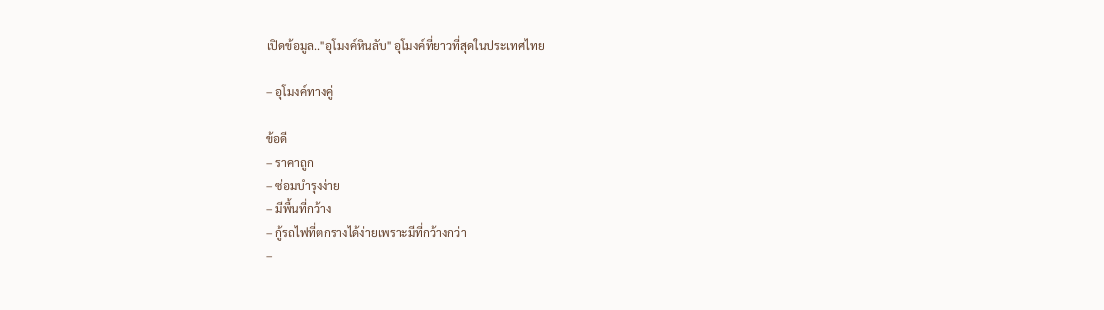เปิดข้อมูล.."อุโมงค์หินลับ" อุโมงค์ที่ยาวที่สุดในประเทศไทย

– อุโมงค์ทางคู่

ข้อดี
– ราคาถูก
– ซ่อมบำรุงง่าย
– มีพื้นที่กว้าง
– กู้รถไฟที่ตกรางได้ง่ายเพราะมีที่กว้างกว่า
–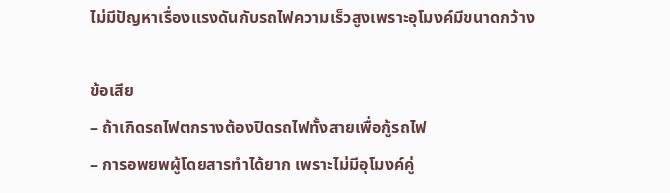ไม่มีปัญหาเรื่องแรงดันกับรถไฟความเร็วสูงเพราะอุโมงค์มีขนาดกว้าง

ข้อเสีย
– ถ้าเกิดรถไฟตกรางต้องปิดรถไฟทั้งสายเพื่อกู้รถไฟ
– การอพยพผู้โดยสารทำได้ยาก เพราะไม่มีอุโมงค์คู่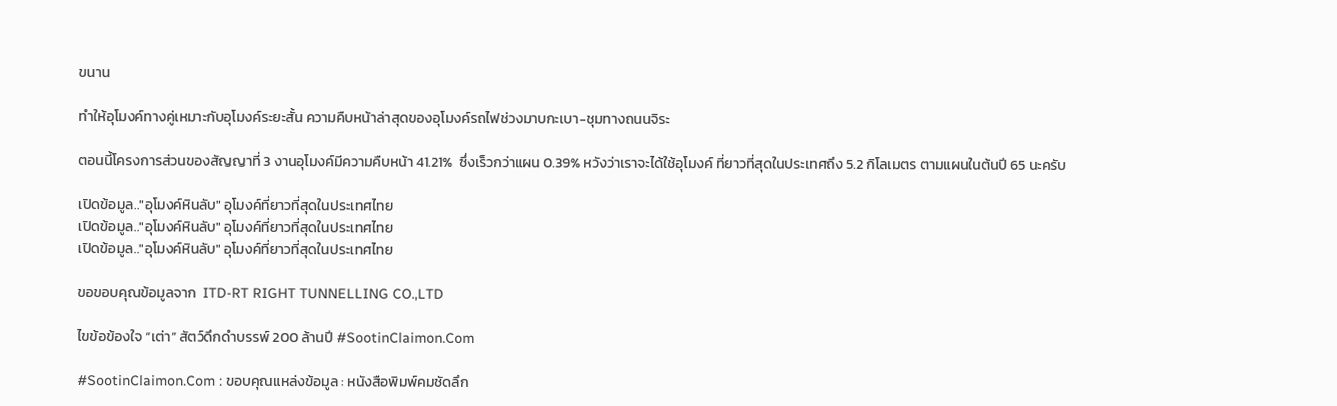ขนาน

ทำให้อุโมงค์ทางคู่เหมาะกับอุโมงค์ระยะสั้น ความคืบหน้าล่าสุดของอุโมงค์รถไฟช่วงมาบกะเบา-ชุมทางถนนจิระ

ตอนนี้โครงการส่วนของสัญญาที่ 3 งานอุโมงค์มีความคืบหน้า 41.21%  ซึ่งเร็วกว่าแผน 0.39% หวังว่าเราจะได้ใช้อุโมงค์ ที่ยาวที่สุดในประเทศถึง 5.2 กิโลเมตร ตามแผนในต้นปี 65 นะครับ

เปิดข้อมูล.."อุโมงค์หินลับ" อุโมงค์ที่ยาวที่สุดในประเทศไทย
เปิดข้อมูล.."อุโมงค์หินลับ" อุโมงค์ที่ยาวที่สุดในประเทศไทย
เปิดข้อมูล.."อุโมงค์หินลับ" อุโมงค์ที่ยาวที่สุดในประเทศไทย

ขอขอบคุณข้อมูลจาก  ITD-RT RIGHT TUNNELLING CO.,LTD

ไขข้อข้องใจ “เต่า” สัตว์ดึกดำบรรพ์ 200 ล้านปี #SootinClaimon.Com

#SootinClaimon.Com : ขอบคุณแหล่งข้อมูล : หนังสือพิมพ์คมชัดลึก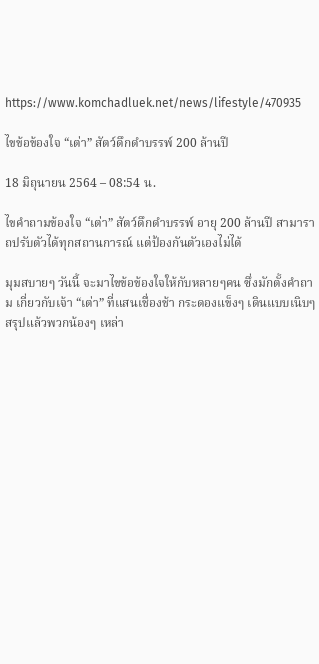https://www.komchadluek.net/news/lifestyle/470935

ไขข้อข้องใจ “เต่า” สัตว์ดึกดำบรรพ์ 200 ล้านปี

18 มิถุนายน 2564 – 08:54 น.

ไขคำถามข้องใจ “เต่า” สัตว์ดึกดำบรรพ์ อายุ 200 ล้านปี สามาราถปรับตัวได้ทุกสถานการณ์ แต่ป้องกันตัวเองไม่ได้

มุมสบายๆ วันนี้ จะมาไขข้อข้องใจให้กับหลายๆคน ซึ่งมักตั้งคำถาม เกี่ยวกับเจ้า “เต่า” ที่แสนเชื่องช้า กระดองแข็งๆ เดินแบบเนิบๆ สรุปแล้วพวกน้องๆ เหล่า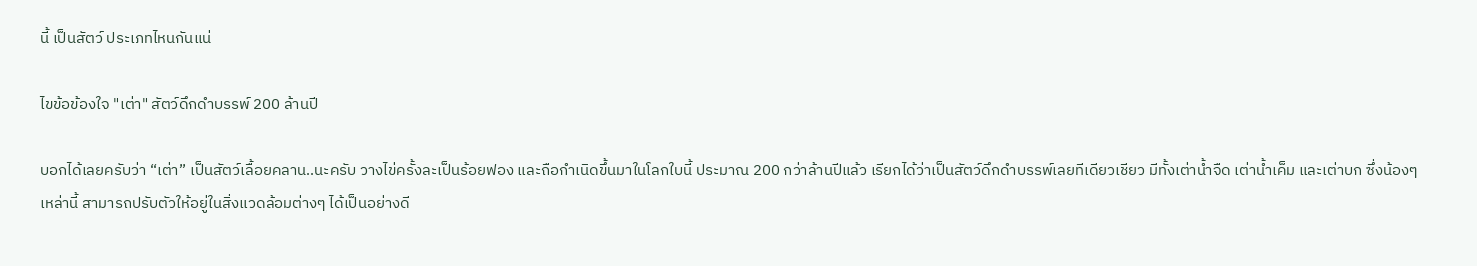นี้ เป็นสัตว์ ประเภทไหนกันแน่

ไขข้อข้องใจ "เต่า" สัตว์ดึกดำบรรพ์ 200 ล้านปี

บอกได้เลยครับว่า “เต่า” เป็นสัตว์เลื้อยคลาน..นะครับ วางไข่ครั้งละเป็นร้อยฟอง และถือกำเนิดขึ้นมาในโลกใบนี้ ประมาณ 200 กว่าล้านปีแล้ว เรียกได้ว่าเป็นสัตว์ดึกดำบรรพ์เลยทีเดียวเชียว มีทั้งเต่าน้ำจืด เต่าน้ำเค็ม และเต่าบก ซึ่งน้องๆ เหล่านี้ สามารถปรับตัวให้อยู่ในสิ่งแวดล้อมต่างๆ ได้เป็นอย่างดี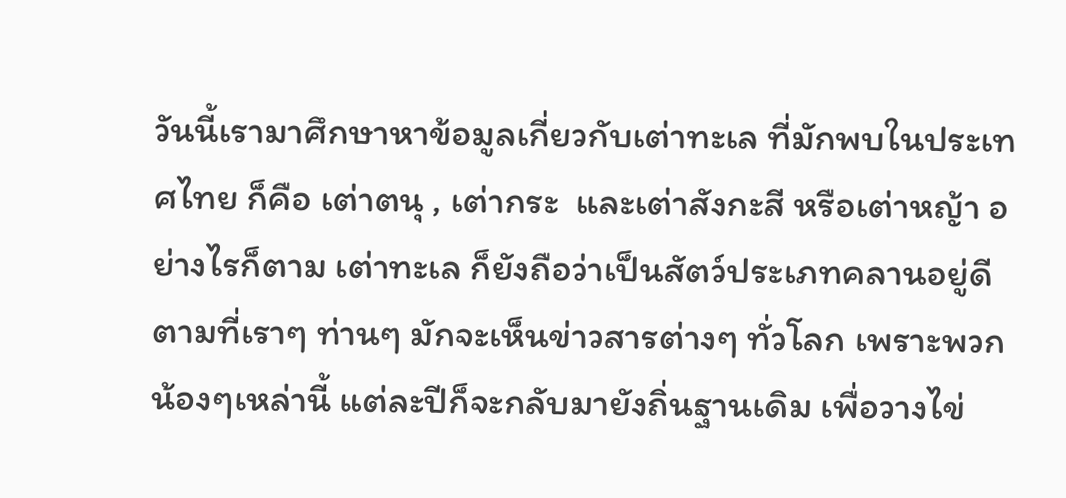วันนี้เรามาศึกษาหาข้อมูลเกี่ยวกับเต่าทะเล ที่มักพบในประเทศไทย ก็คือ เต่าตนุ , เต่ากระ  และเต่าสังกะสี หรือเต่าหญ้า อย่างไรก็ตาม เต่าทะเล ก็ยังถือว่าเป็นสัตว์ประเภทคลานอยู่ดี ตามที่เราๆ ท่านๆ มักจะเห็นข่าวสารต่างๆ ทั่วโลก เพราะพวกน้องๆเหล่านี้ แต่ละปีก็จะกลับมายังถิ่นฐานเดิม เพื่อวางไข่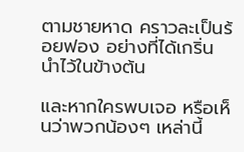ตามชายหาด คราวละเป็นร้อยฟอง อย่างที่ได้เกริ่นนำไว้ในข้างต้น

และหากใครพบเจอ หรือเห็นว่าพวกน้องๆ เหล่านี้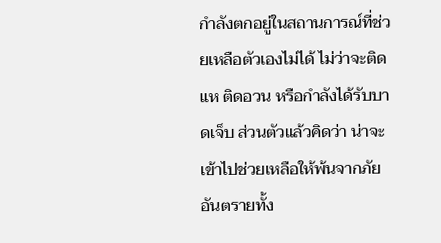กำลังตกอยู่ในสถานการณ์ที่ช่วยเหลือตัวเองไม่ได้ ไม่ว่าจะติดแห ติดอวน หรือกำลังได้รับบาดเจ็บ ส่วนตัวแล้วคิดว่า น่าจะเข้าไปช่วยเหลือให้พ้นจากภัยอันตรายทั้ง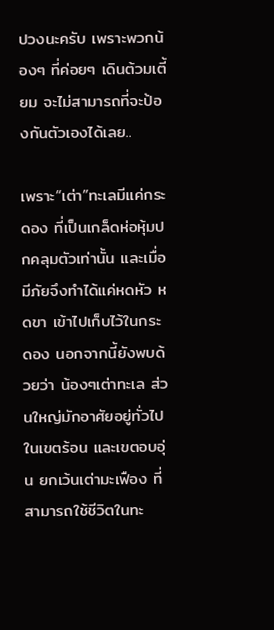ปวงนะครับ เพราะพวกน้องๆ ที่ค่อยๆ เดินต้วมเตี้ยม จะไม่สามารถที่จะป้องกันตัวเองได้เลย..

เพราะ“เต่า”ทะเลมีแค่กระดอง ที่เป็นเกล็ดห่อหุ้มปกคลุมตัวเท่านั้น และเมื่อมีภัยจึงทำได้แค่หดหัว หดขา เข้าไปเก็บไว้ในกระดอง นอกจากนี้ยังพบด้วยว่า น้องๆเต่าทะเล ส่วนใหญ่มักอาศัยอยู่ทั่วไปในเขตร้อน และเขตอบอุ่น ยกเว้นเต่ามะเฟือง ที่สามารถใช้ชีวิตในทะ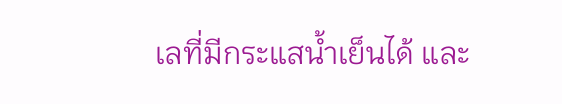เลที่มีกระแสน้ำเย็นได้ และ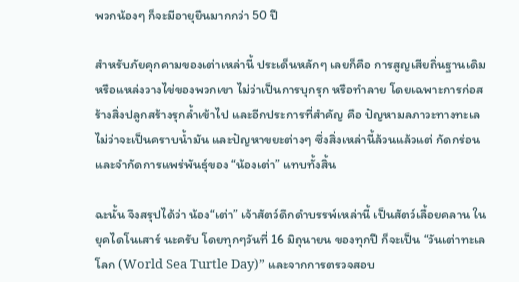พวกน้องๆ ก็จะมีอายุยืนมากกว่า 50 ปี

สำหรับภัยคุกคามของเต่าเหล่านี้ ประเด็นหลักๆ เลยก็คือ การสูญเสียถิ่นฐานเดิม หรือแหล่งวางไข่ของพวกเขา ไม่ว่าเป็นการบุกรุก หรือทำลาย โดยเฉพาะการก่อสร้างสิ่งปลูกสร้างรุกล้ำเข้าไป และอีกประการที่สำคัญ คือ ปัญหามลภาวะทางทะเล ไม่ว่าจะเป็นคราบน้ำมัน และปัญหาขยะต่างๆ ซึ่งสิ่งเหล่านี้ล้วนแล้วแต่ กัดกร่อน และจำกัดการแพร่พันธุ์ของ “น้องเต่า” แทบทั้งสิ้น

ฉะนั้น จึงสรุปได้ว่า น้อง“เต่า” เจ้าสัตว์ดึกดำบรรพ์เหล่านี้ เป็นสัตว์เลื้อยคลาน ในยุคไดโนเสาร์ นะครับ โดยทุกๆวันที่ 16 มิถุนายน ของทุกปี ก็จะเป็น “วันเต่าทะเลโลก (World Sea Turtle Day)” และจากการตรวจสอบ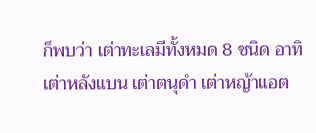ก็พบว่า เต่าทะเลมีทั้งหมด 8 ชนิด อาทิ เต่าหลังแบน เต่าตนุดำ เต่าหญ้าแอต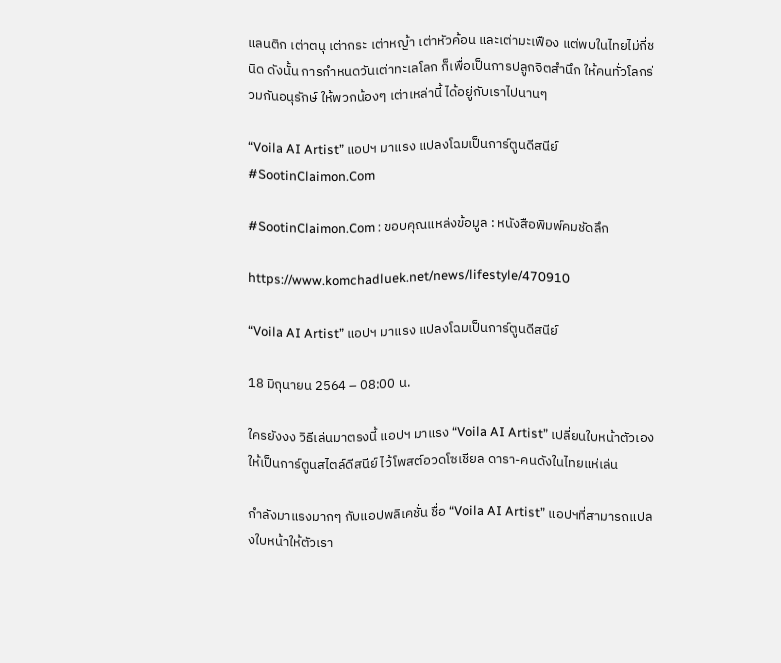แลนติก เต่าตนุ เต่ากระ เต่าหญ้า เต่าหัวค้อน และเต่ามะเฟือง แต่พบในไทยไม่กี่ชนิด ดังนั้น การกำหนดวันเต่าทะเลโลก ก็เพื่อเป็นการปลูกจิตสำนึก ให้คนทั่วโลกร่วมกันอนุรักษ์ ให้พวกน้องๆ เต่าเหล่านี้ ได้อยู่กับเราไปนานๆ

“Voila AI Artist” แอปฯ มาแรง แปลงโฉมเป็นการ์ตูนดีสนีย์ #SootinClaimon.Com

#SootinClaimon.Com : ขอบคุณแหล่งข้อมูล : หนังสือพิมพ์คมชัดลึก

https://www.komchadluek.net/news/lifestyle/470910

“Voila AI Artist” แอปฯ มาแรง แปลงโฉมเป็นการ์ตูนดีสนีย์

18 มิถุนายน 2564 – 08:00 น.

ใครยังงง วิธีเล่นมาตรงนี้ แอปฯ มาแรง “Voila AI Artist” เปลี่ยนใบหน้าตัวเองให้เป็นการ์ตูนสไตล์ดีสนีย์ ไว้โพสต์อวดโซเชียล ดารา-คนดังในไทยแห่เล่น

กำลังมาแรงมากๆ กับแอปพลิเคชั่น ชื่อ “Voila AI Artist” แอปฯที่สามารถแปลงใบหน้าให้ตัวเรา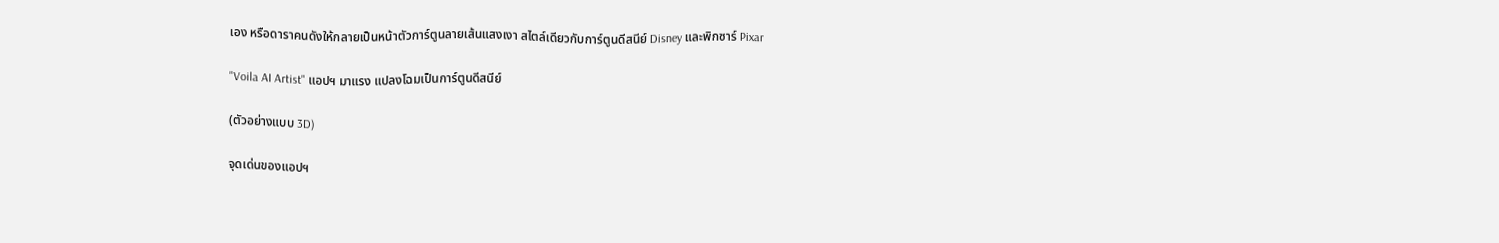เอง หรือดาราคนดังให้กลายเป็นหน้าตัวการ์ตูนลายเส้นแสงเงา สไตล์เดียวกับการ์ตูนดีสนีย์ Disney และพิกซาร์ Pixar

"Voila AI Artist" แอปฯ มาแรง แปลงโฉมเป็นการ์ตูนดีสนีย์

(ตัวอย่างแบบ 3D)

จุดเด่นของแอปฯ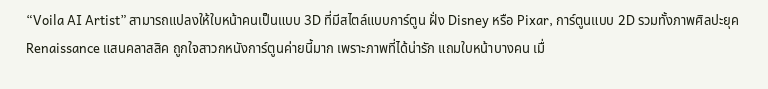“Voila AI Artist” สามารถแปลงให้ใบหน้าคนเป็นแบบ 3D ที่มีสไตล์แบบการ์ตูน ฝั่ง Disney หรือ Pixar, การ์ตูนแบบ 2D รวมทั้งภาพศิลปะยุค Renaissance แสนคลาสสิค ถูกใจสาวกหนังการ์ตูนค่ายนี้มาก เพราะภาพที่ได้น่ารัก แถมใบหน้าบางคน เมื่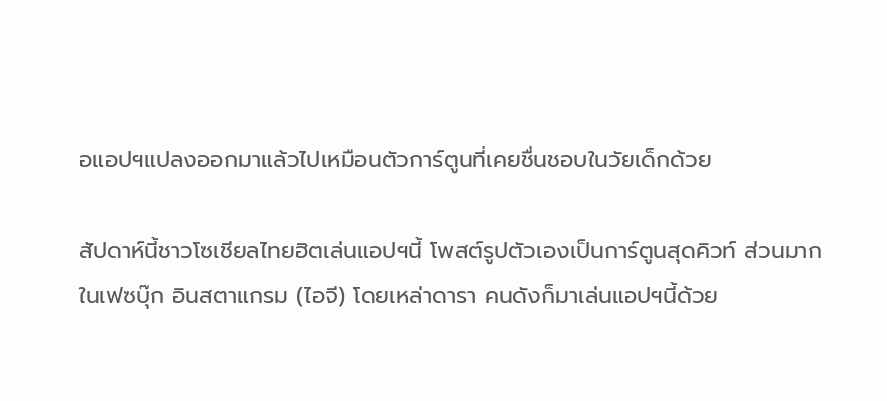อแอปฯแปลงออกมาแล้วไปเหมือนตัวการ์ตูนที่เคยชื่นชอบในวัยเด็กด้วย

สัปดาห์นี้ชาวโซเชียลไทยฮิตเล่นแอปฯนี้ โพสต์รูปตัวเองเป็นการ์ตูนสุดคิวท์ ส่วนมากในเฟซบุ๊ก อินสตาแกรม (ไอจี) โดยเหล่าดารา คนดังก็มาเล่นแอปฯนี้ด้วย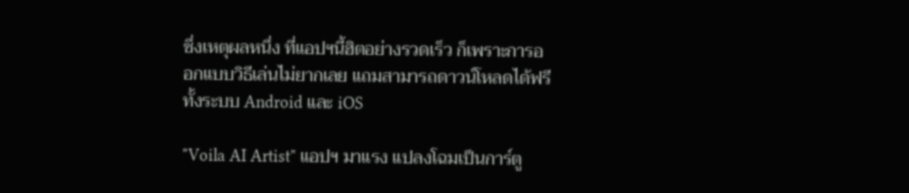ซึ่งเหตุผลหนึ่ง ที่แอปฯนี้ฮิตอย่างรวดเร็ว ก็เพราะการออกแบบวิธีเล่นไม่ยากเลย แถมสามารถดาวน์โหลดได้ฟรีทั้งระบบ Android และ iOS

"Voila AI Artist" แอปฯ มาแรง แปลงโฉมเป็นการ์ตู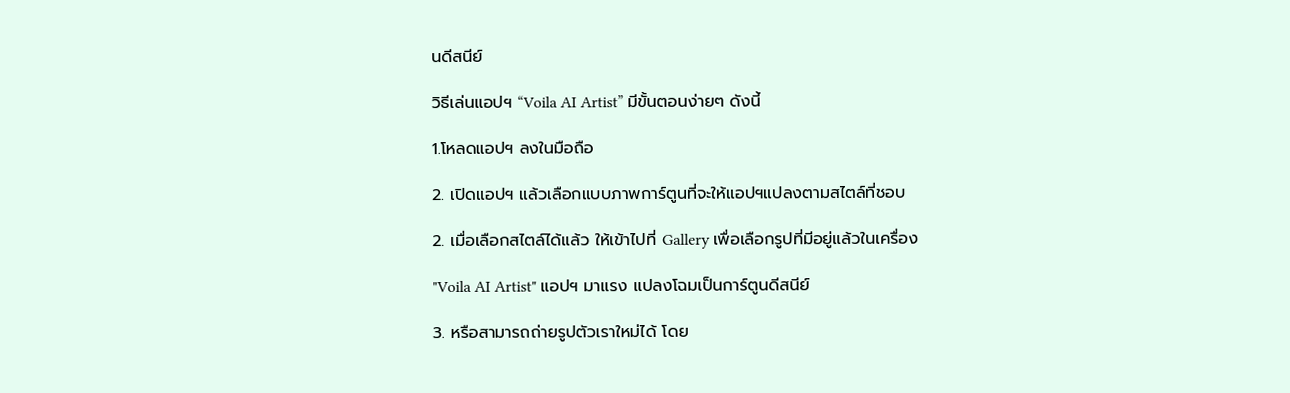นดีสนีย์

วิธีเล่นแอปฯ “Voila AI Artist” มีขั้นตอนง่ายๆ ดังนี้

1.โหลดแอปฯ ลงในมือถือ

2. เปิดแอปฯ แล้วเลือกแบบภาพการ์ตูนที่จะให้แอปฯแปลงตามสไตล์ที่ชอบ

2. เมื่อเลือกสไตล์ได้แล้ว ให้เข้าไปที่ Gallery เพื่อเลือกรูปที่มีอยู่แล้วในเครื่อง

"Voila AI Artist" แอปฯ มาแรง แปลงโฉมเป็นการ์ตูนดีสนีย์

3. หรือสามารถถ่ายรูปตัวเราใหม่ได้ โดย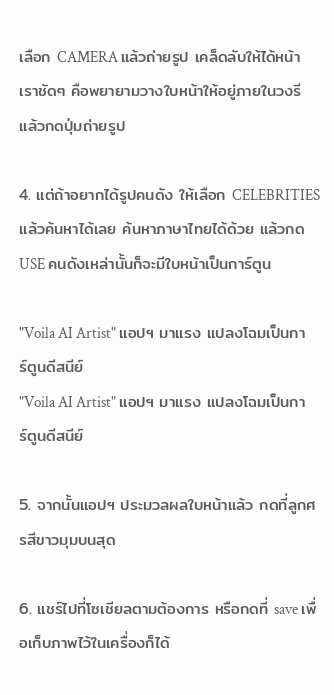เลือก CAMERA แล้วถ่ายรูป เคล็ดลับให้ได้หน้าเราชัดๆ คือพยายามวางใบหน้าให้อยู่ภายในวงรี แล้วกดปุ่มถ่ายรูป

4. แต่ถ้าอยากได้รูปคนดัง ให้เลือก CELEBRITIES  แล้วค้นหาได้เลย ค้นหาภาษาไทยได้ด้วย แล้วกด USE คนดังเหล่านั้นก็จะมีใบหน้าเป็นการ์ตูน

"Voila AI Artist" แอปฯ มาแรง แปลงโฉมเป็นการ์ตูนดีสนีย์
"Voila AI Artist" แอปฯ มาแรง แปลงโฉมเป็นการ์ตูนดีสนีย์

5. จากนั้นแอปฯ ประมวลผลใบหน้าแล้ว กดที่ลูกศรสีขาวมุมบนสุด

6. แชร์ไปที่โซเชียลตามต้องการ หรือกดที่ save เพื่อเก็บภาพไว้ในเครื่องก็ได้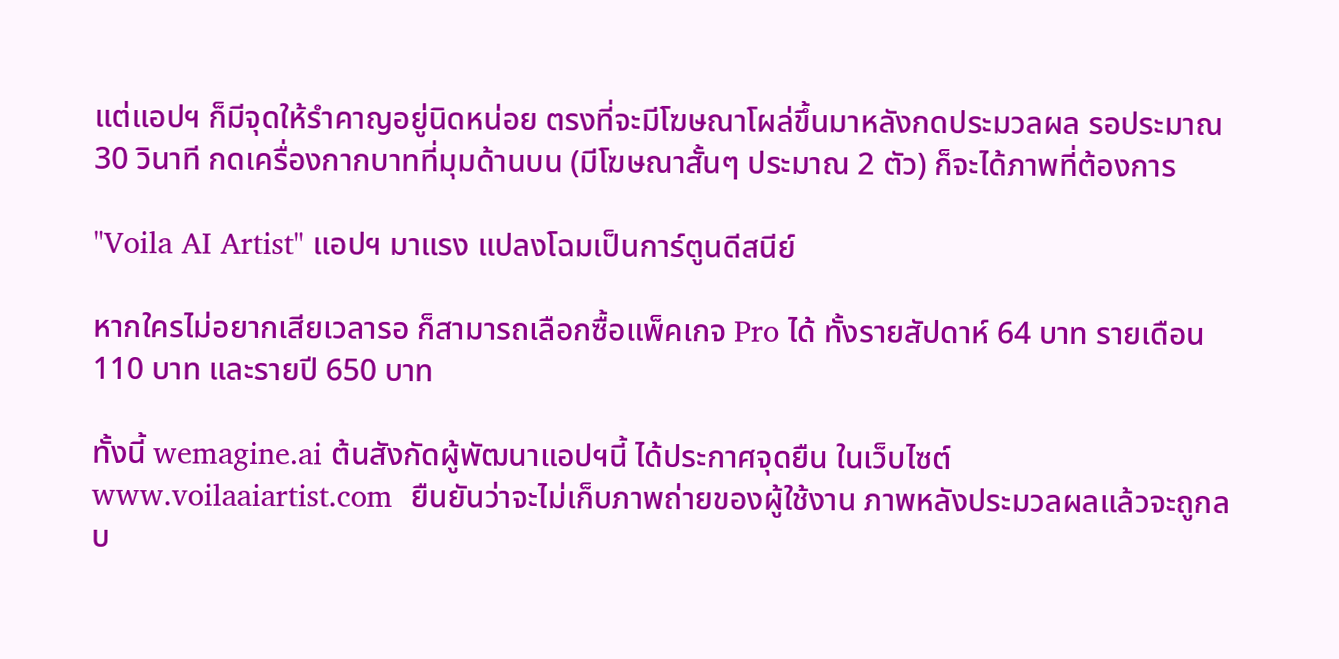แต่แอปฯ ก็มีจุดให้รำคาญอยู่นิดหน่อย ตรงที่จะมีโฆษณาโผล่ขึ้นมาหลังกดประมวลผล รอประมาณ 30 วินาที กดเครื่องกากบาทที่มุมด้านบน (มีโฆษณาสั้นๆ ประมาณ 2 ตัว) ก็จะได้ภาพที่ต้องการ

"Voila AI Artist" แอปฯ มาแรง แปลงโฉมเป็นการ์ตูนดีสนีย์

หากใครไม่อยากเสียเวลารอ ก็สามารถเลือกซื้อแพ็คเกจ Pro ได้ ทั้งรายสัปดาห์ 64 บาท รายเดือน 110 บาท และรายปี 650 บาท

ทั้งนี้ wemagine.ai ต้นสังกัดผู้พัฒนาแอปฯนี้ ได้ประกาศจุดยืน ในเว็บไซต์ www.voilaaiartist.com  ยืนยันว่าจะไม่เก็บภาพถ่ายของผู้ใช้งาน ภาพหลังประมวลผลแล้วจะถูกลบ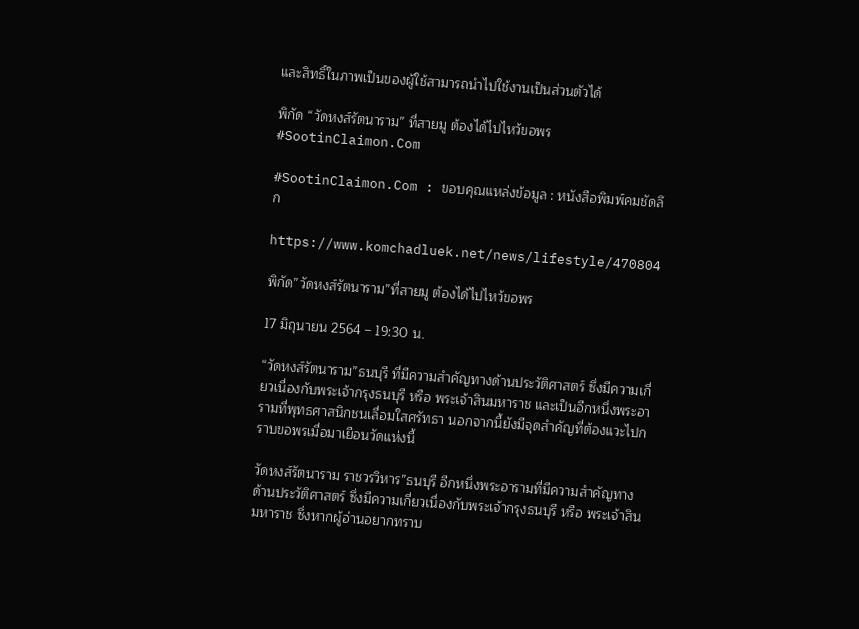และสิทธิ์ในภาพเป็นของผู้ใช้สามารถนำไปใช้งานเป็นส่วนตัวได้

พิกัด “วัดหงส์รัตนาราม” ที่สายมู ต้องได้ไปไหว้ขอพร #SootinClaimon.Com

#SootinClaimon.Com : ขอบคุณแหล่งข้อมูล : หนังสือพิมพ์คมชัดลึก

https://www.komchadluek.net/news/lifestyle/470804

พิกัด”วัดหงส์รัตนาราม”ที่สายมู ต้องได้ไปไหว้ขอพร

17 มิถุนายน 2564 – 19:30 น.

“วัดหงส์รัตนาราม”ธนบุรี ที่มีความสำคัญทางด้านประวัติศาสตร์ ซึ่งมีความเกี่ยวเนื่องกับพระเจ้ากรุงธนบุรี หรือ พระเจ้าสินมหาราช และเป็นอีกหนึ่งพระอารามที่พุทธศาสนิกชนเลื่อมใสศรัทธา นอกจากนี้ยังมีจุดสำคัญที่ต้องแวะไปกราบขอพรเมื่อมาเยือนวัดแห่งนี้

วัดหงส์รัตนาราม ราชวรวิหาร”ธนบุรี อีกหนึ่งพระอารามที่มีความสำคัญทางด้านประวัติศาสตร์ ซึ่งมีความเกี่ยวเนื่องกับพระเจ้ากรุงธนบุรี หรือ พระเจ้าสินมหาราช ซึ่งหากผู้อ่านอยากทราบ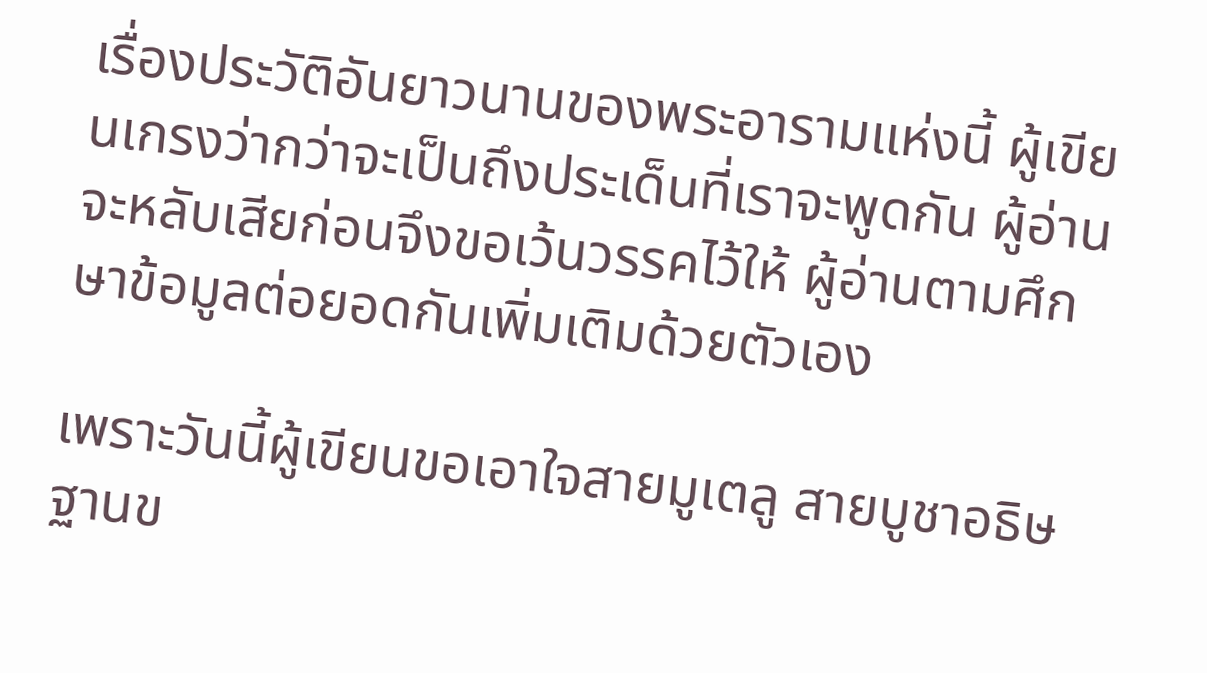เรื่องประวัติอันยาวนานของพระอารามแห่งนี้ ผู้เขียนเกรงว่ากว่าจะเป็นถึงประเด็นที่เราจะพูดกัน ผู้อ่านจะหลับเสียก่อนจึงขอเว้นวรรคไว้ให้ ผู้อ่านตามศึกษาข้อมูลต่อยอดกันเพิ่มเติมด้วยตัวเอง

เพราะวันนี้ผู้เขียนขอเอาใจสายมูเตลู สายบูชาอธิษฐานข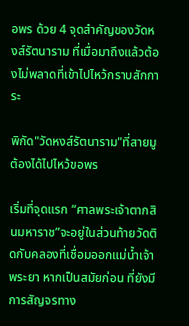อพร ด้วย 4 จุดสำคัญของวัดหงส์รัตนาราม ที่เมื่อมาถึงแล้วต้องไม่พลาดที่เข้าไปไหว้กราบสักการะ

พิกัด"วัดหงส์รัตนาราม"ที่สายมู ต้องได้ไปไหว้ขอพร

เริ่มที่จุดแรก “ศาลพระเจ้าตากสินมหาราช”จะอยู่ในส่วนท้ายวัดติดกับคลองที่เชื่อมออกแม่น้ำเจ้าพระยา หากเป็นสมัยก่อน ที่ยังมีการสัญจรทาง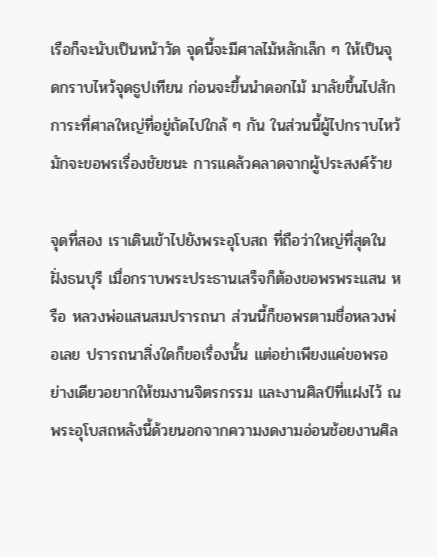เรือก็จะนับเป็นหน้าวัด จุดนี้จะมีศาลไม้หลักเล็ก ๆ ให้เป็นจุดกราบไหว้จุดธูปเทียน ก่อนจะขึ้นนำดอกไม้ มาลัยขึ้นไปสักการะที่ศาลใหญ่ที่อยู่ถัดไปใกล้ ๆ กัน ในส่วนนี้ผู้ไปกราบไหว้มักจะขอพรเรื่องชัยชนะ การแคล้วคลาดจากผู้ประสงค์ร้าย

จุดที่สอง เราเดินเข้าไปยังพระอุโบสถ ที่ถือว่าใหญ่ที่สุดในฝั่งธนบุรี เมื่อกราบพระประธานเสร็จก็ต้องขอพรพระแสน หรือ หลวงพ่อแสนสมปรารถนา ส่วนนี้ก็ขอพรตามชื่อหลวงพ่อเลย ปรารถนาสิ่งใดก็ขอเรื่องนั้น แต่อย่าเพียงแค่ขอพรอย่างเดียวอยากให้ชมงานจิตรกรรม และงานศิลป์ที่แฝงไว้ ณ พระอุโบสถหลังนี้ด้วยนอกจากความงดงามอ่อนช้อยงานศิล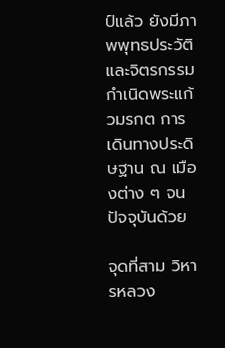ป์แล้ว ยังมีภาพพุทธประวัติและจิตรกรรม กำเนิดพระแก้วมรกต การเดินทางประดิษฐาน ณ เมืองต่าง ๆ จนปัจจุบันด้วย

จุดที่สาม วิหารหลวง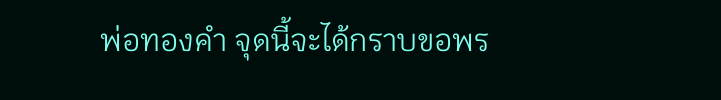พ่อทองคำ จุดนี้จะได้กราบขอพร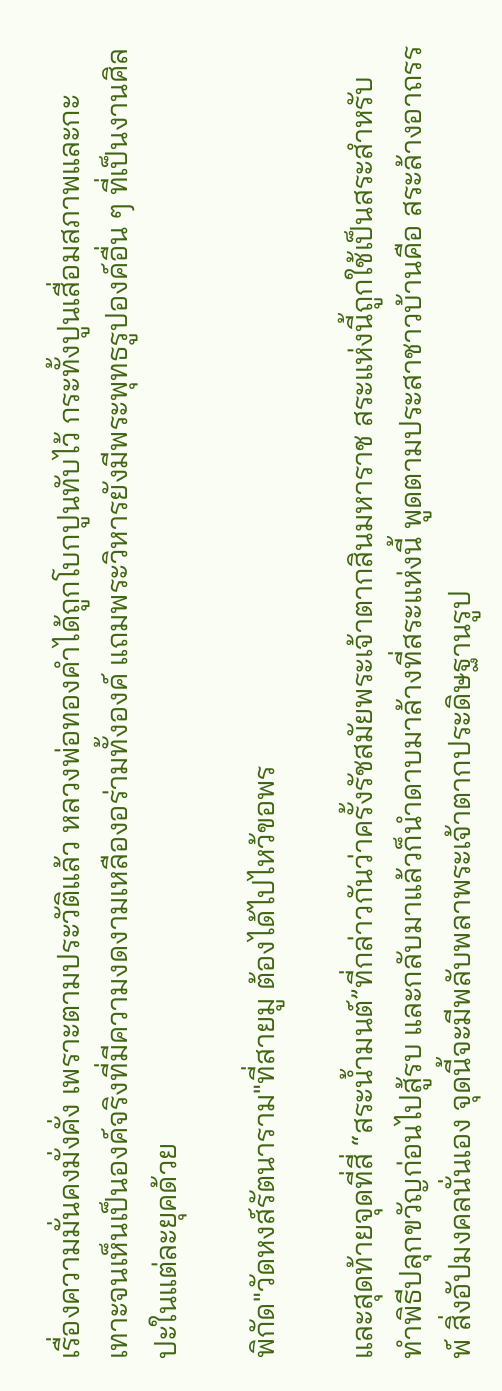เรื่องความมั่นคงมั่งคั่ง เพราะตามประวัติแล้ว หลวงพ่อทองคำได้ถูกโบกปูนทับไว้ กระทั้งปูนเสื่อมสภาพและกะเทาะจนเห็นเป็นองค์จริงที่มีความงดงามเหลืองอร่ามทั้งองค์ แถมพระวิหารยังมีพระพุทธรูปองค์อื่น ๆ ที่เป็นงานศิลปะในแต่ละยุคด้วย

พิกัด"วัดหงส์รัตนาราม"ที่สายมู ต้องได้ไปไหว้ขอพร

และสุดท้ายจุดที่สี่ “สระน้ำมนต์”ที่กล่าวกันว่าครั้งรัชสมัยพระเจ้าตากสินมหาราช สระแห่งนี้ถูกใช้เป็นสระสำหรับทำพิธีปลุกขวัญก่อนไปสู้รบ และกลับมาแล้วก็นำดาบมาล้างที่สระแห่งนี้ พูดตามประสาชาวบ้านคือ สระล้างอาถรรพ์ สิ่งอัปมงคลนั่นเอง จุดนี้จะมีพลับพลาพระเจ้าตากประดิษฐานรูป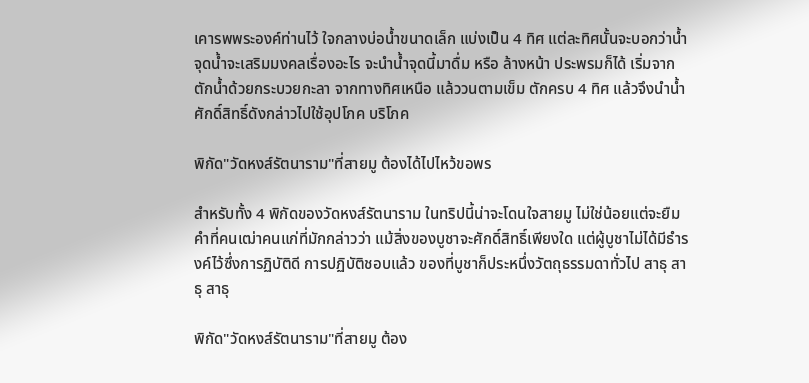เคารพพระองค์ท่านไว้ ใจกลางบ่อน้ำขนาดเล็ก แบ่งเป็น 4 ทิศ แต่ละทิศนั้นจะบอกว่าน้ำจุดน้ำจะเสริมมงคลเรื่องอะไร จะนำน้ำจุดนี้มาดื่ม หรือ ล้างหน้า ประพรมก็ได้ เริ่มจากตักน้ำด้วยกระบวยกะลา จากทางทิศเหนือ แล้ววนตามเข็ม ตักครบ 4 ทิศ แล้วจึงนำน้ำศักดิ์สิทธิ์ดังกล่าวไปใช้อุปโภค บริโภค

พิกัด"วัดหงส์รัตนาราม"ที่สายมู ต้องได้ไปไหว้ขอพร

สำหรับทั้ง 4 พิกัดของวัดหงส์รัตนาราม ในทริปนี้น่าจะโดนใจสายมู ไม่ใช่น้อยแต่จะยืมคำที่คนเฒ่าคนแก่ที่มักกล่าวว่า แม้สิ่งของบูชาจะศักดิ์สิทธิ์เพียงใด แต่ผู้บูชาไม่ได้มีธำรงค์ไว้ซึ่งการฏิบัติดี การปฏิบัติชอบแล้ว ของที่บูชาก็ประหนึ่งวัตถุธรรมดาทั่วไป สาธุ สาธุ สาธุ

พิกัด"วัดหงส์รัตนาราม"ที่สายมู ต้อง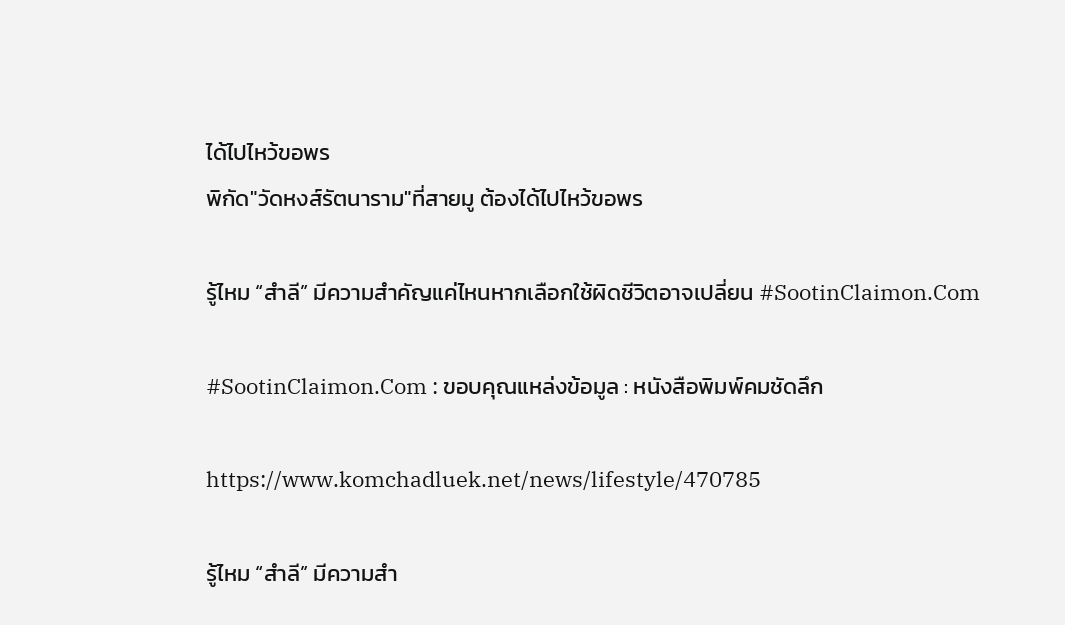ได้ไปไหว้ขอพร
พิกัด"วัดหงส์รัตนาราม"ที่สายมู ต้องได้ไปไหว้ขอพร

รู้ไหม “สำลี” มีความสำคัญแค่ไหนหากเลือกใช้ผิดชีวิตอาจเปลี่ยน #SootinClaimon.Com

#SootinClaimon.Com : ขอบคุณแหล่งข้อมูล : หนังสือพิมพ์คมชัดลึก

https://www.komchadluek.net/news/lifestyle/470785

รู้ไหม “สำลี” มีความสำ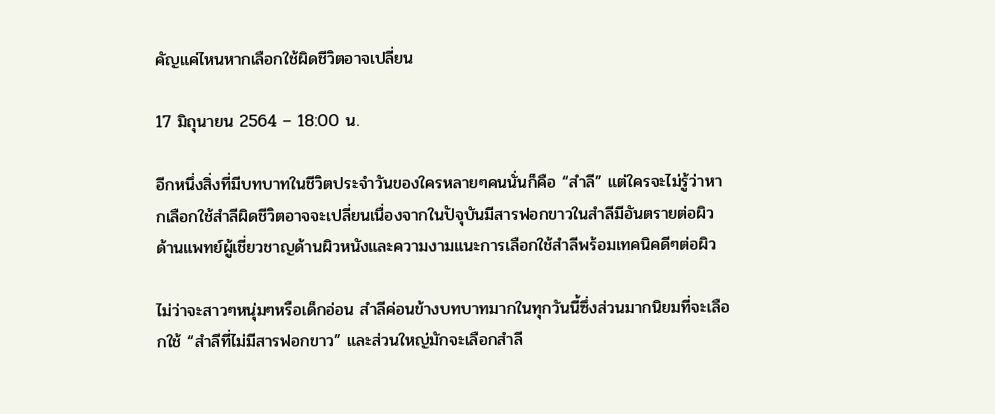คัญแค่ไหนหากเลือกใช้ผิดชีวิตอาจเปลี่ยน

17 มิถุนายน 2564 – 18:00 น.

อีกหนึ่งสิ่งที่มีบทบาทในชีวิตประจำวันของใครหลายๆคนนั่นก็คือ “สำลี” แต่ใครจะไม่รู้ว่าหากเลือกใช้สำลีผิดชีวิตอาจจะเปลี่ยนเนื่องจากในปัจุบันมีสารฟอกขาวในสำลีมีอันตรายต่อผิว ด้านแพทย์ผู้เชี่ยวชาญด้านผิวหนังและความงามแนะการเลือกใช้สำลีพร้อมเทคนิคดีๆต่อผิว

ไม่ว่าจะสาวๆหนุ่มๆหรือเด็กอ่อน สำลีค่อนข้างบทบาทมากในทุกวันนี้ซึ่งส่วนมากนิยมที่จะเลือกใช้ “สำลีที่ไม่มีสารฟอกขาว” และส่วนใหญ่มักจะเลือกสำลี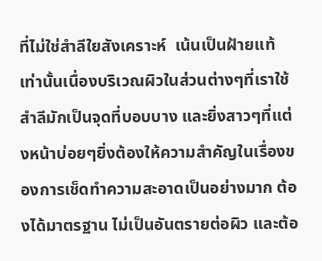ที่ไม่ใช่สำลีใยสังเคราะห์  เน้นเป็นฝ้ายแท้เท่านั้นเนื่องบริเวณผิวในส่วนต่างๆที่เราใช้สำลีมักเป็นจุดที่บอบบาง และยิ่งสาวๆที่แต่งหน้าบ่อยๆยิ่งต้องให้ความสำคัญในเรื่องของการเช็ดทำความสะอาดเป็นอย่างมาก ต้องได้มาตรฐาน ไม่เป็นอันตรายต่อผิว และต้อ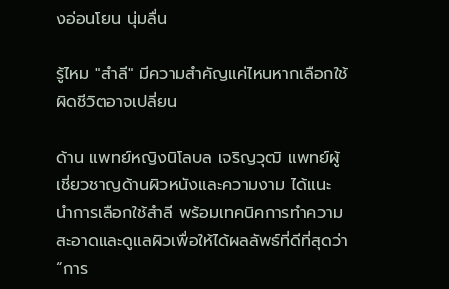งอ่อนโยน นุ่มลื่น

รู้ไหม "สำลี" มีความสำคัญแค่ไหนหากเลือกใช้ผิดชีวิตอาจเปลี่ยน

ด้าน แพทย์หญิงนิโลบล เจริญวุฒิ แพทย์ผู้เชี่ยวชาญด้านผิวหนังและความงาม ได้แนะนำการเลือกใช้สำลี พร้อมเทคนิคการทำความสะอาดและดูแลผิวเพื่อให้ได้ผลลัพธ์ที่ดีที่สุดว่า “การ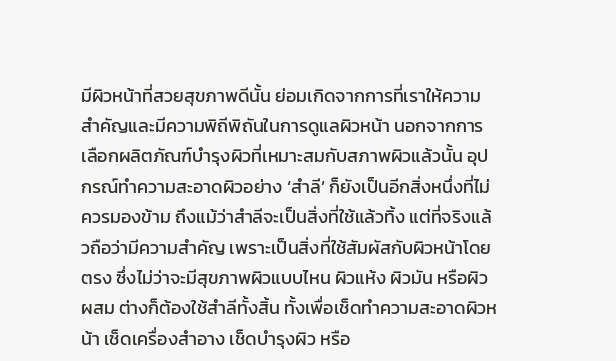มีผิวหน้าที่สวยสุขภาพดีนั้น ย่อมเกิดจากการที่เราให้ความสำคัญและมีความพิถีพิถันในการดูแลผิวหน้า นอกจากการเลือกผลิตภัณฑ์บำรุงผิวที่เหมาะสมกับสภาพผิวแล้วนั้น อุปกรณ์ทำความสะอาดผิวอย่าง ‘สำลี’ ก็ยังเป็นอีกสิ่งหนึ่งที่ไม่ควรมองข้าม ถึงแม้ว่าสำลีจะเป็นสิ่งที่ใช้แล้วทิ้ง แต่ที่จริงแล้วถือว่ามีความสำคัญ เพราะเป็นสิ่งที่ใช้สัมผัสกับผิวหน้าโดยตรง ซึ่งไม่ว่าจะมีสุขภาพผิวแบบไหน ผิวแห้ง ผิวมัน หรือผิวผสม ต่างก็ต้องใช้สำลีทั้งสิ้น ทั้งเพื่อเช็ดทำความสะอาดผิวหน้า เช็ดเครื่องสำอาง เช็ดบำรุงผิว หรือ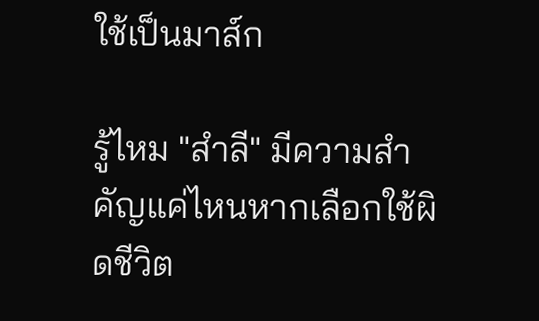ใช้เป็นมาส์ก

รู้ไหม "สำลี" มีความสำคัญแค่ไหนหากเลือกใช้ผิดชีวิต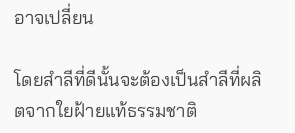อาจเปลี่ยน

โดยสำลีที่ดีนั้นจะต้องเป็นสำลีที่ผลิตจากใยฝ้ายแท้ธรรมชาติ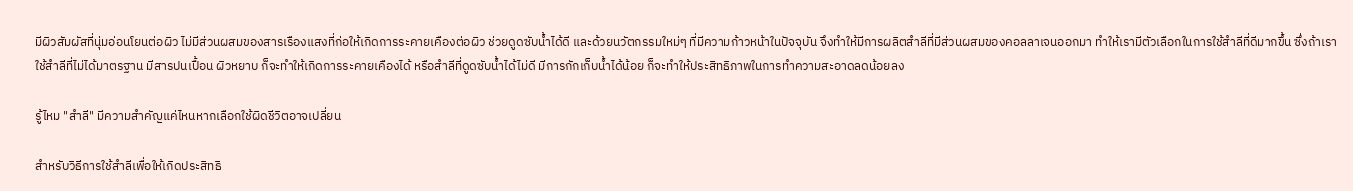มีผิวสัมผัสที่นุ่มอ่อนโยนต่อผิว ไม่มีส่วนผสมของสารเรืองแสงที่ก่อให้เกิดการระคายเคืองต่อผิว ช่วยดูดซับน้ำได้ดี และด้วยนวัตกรรมใหม่ๆ ที่มีความก้าวหน้าในปัจจุบัน จึงทำให้มีการผลิตสำลีที่มีส่วนผสมของคอลลาเจนออกมา ทำให้เรามีตัวเลือกในการใช้สำลีที่ดีมากขึ้น ซึ่งถ้าเราใช้สำลีที่ไม่ได้มาตรฐาน มีสารปนเปื้อน ผิวหยาบ ก็จะทำให้เกิดการระคายเคืองได้ หรือสำลีที่ดูดซับน้ำได้ไม่ดี มีการกักเก็บน้ำได้น้อย ก็จะทำให้ประสิทธิภาพในการทำความสะอาดลดน้อยลง

รู้ไหม "สำลี" มีความสำคัญแค่ไหนหากเลือกใช้ผิดชีวิตอาจเปลี่ยน

สำหรับวิธีการใช้สำลีเพื่อให้เกิดประสิทธิ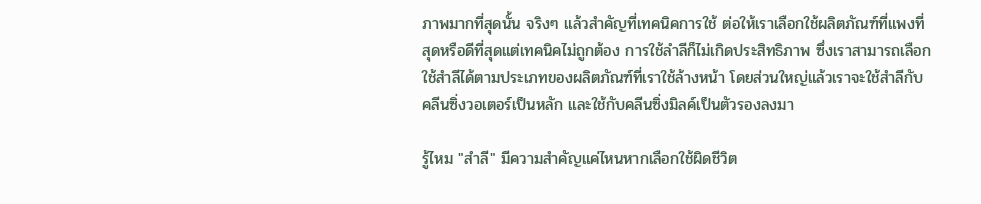ภาพมากที่สุดนั้น จริงๆ แล้วสำคัญที่เทคนิคการใช้ ต่อให้เราเลือกใช้ผลิตภัณฑ์ที่แพงที่สุดหรือดีที่สุดแต่เทคนิคไม่ถูกต้อง การใช้ลำลีก็ไม่เกิดประสิทธิภาพ ซึ่งเราสามารถเลือกใช้สำลีได้ตามประเภทของผลิตภัณฑ์ที่เราใช้ล้างหน้า โดยส่วนใหญ่แล้วเราจะใช้สำลีกับคลีนซิ่งวอเตอร์เป็นหลัก และใช้กับคลีนซิ่งมิลค์เป็นตัวรองลงมา

รู้ไหม "สำลี" มีความสำคัญแค่ไหนหากเลือกใช้ผิดชีวิต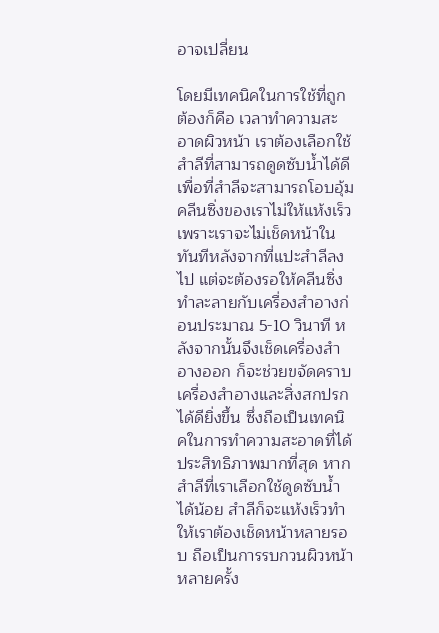อาจเปลี่ยน

โดยมีเทคนิคในการใช้ที่ถูกต้องก็คือ เวลาทำความสะอาดผิวหน้า เราต้องเลือกใช้สำลีที่สามารถดูดซับน้ำได้ดี เพื่อที่สำลีจะสามารถโอบอุ้มคลีนซิ่งของเราไม่ให้แห้งเร็ว เพราะเราจะไม่เช็ดหน้าในทันทีหลังจากที่แปะสำลีลงไป แต่จะต้องรอให้คลีนซิ่งทำละลายกับเครื่องสำอางก่อนประมาณ 5-10 วินาที หลังจากนั้นจึงเช็ดเครื่องสำอางออก ก็จะช่วยขจัดคราบเครื่องสำอางและสิ่งสกปรกได้ดียิ่งขึ้น ซึ่งถือเป็นเทคนิคในการทำความสะอาดที่ได้ประสิทธิภาพมากที่สุด หากสำลีที่เราเลือกใช้ดูดซับน้ำได้น้อย สำลีก็จะแห้งเร็วทำให้เราต้องเช็ดหน้าหลายรอบ ถือเป็นการรบกวนผิวหน้าหลายครั้ง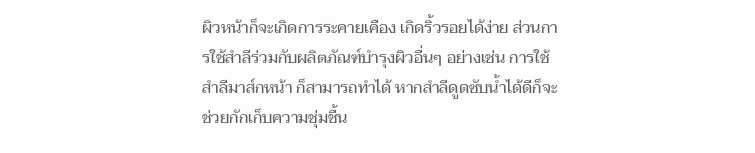ผิวหน้าก็จะเกิดการระคายเคือง เกิดริ้วรอยได้ง่าย ส่วนการใช้สำลีร่วมกับผลิตภัณฑ์บำรุงผิวอื่นๆ อย่างเช่น การใช้สำลีมาส์กหน้า ก็สามารถทำได้ หากสำลีดูดซับน้ำได้ดีก็จะช่วยกักเก็บความชุ่มชื้น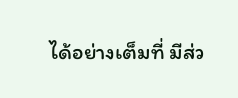ได้อย่างเต็มที่ มีส่ว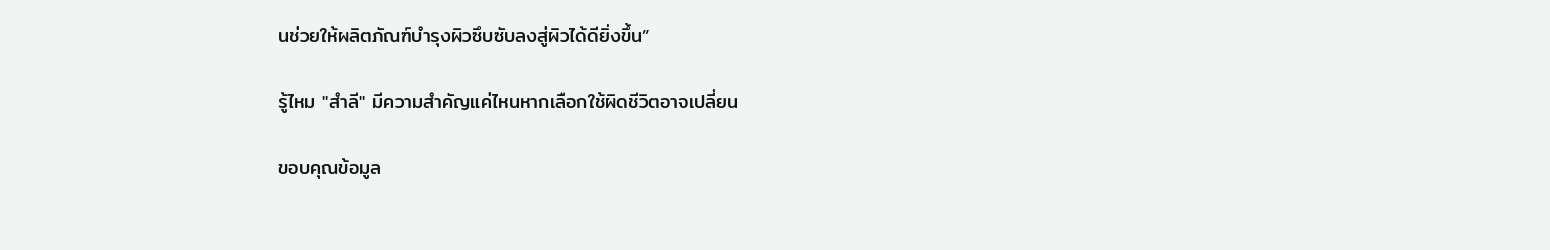นช่วยให้ผลิตภัณฑ์บำรุงผิวซึบซับลงสู่ผิวได้ดียิ่งขึ้น”

รู้ไหม "สำลี" มีความสำคัญแค่ไหนหากเลือกใช้ผิดชีวิตอาจเปลี่ยน

ขอบคุณข้อมูล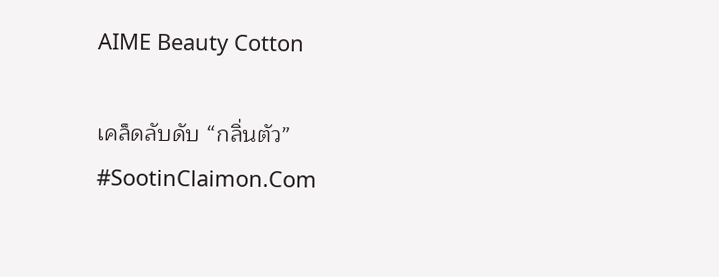AIME Beauty Cotton

เคล็ดลับดับ “กลิ่นตัว” #SootinClaimon.Com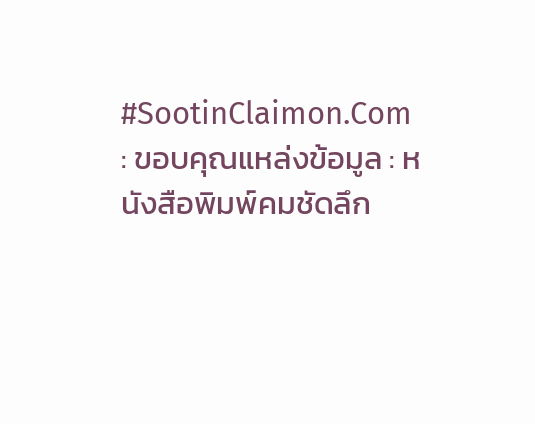#SootinClaimon.Com : ขอบคุณแหล่งข้อมูล : หนังสือพิมพ์คมชัดลึก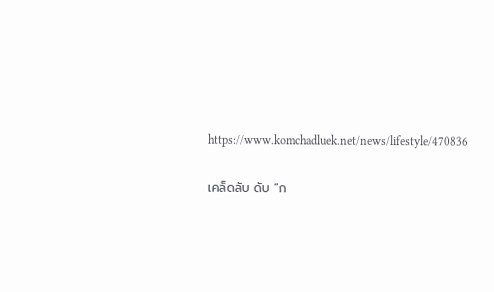https://www.komchadluek.net/news/lifestyle/470836

เคล็ดลับ ดับ “ก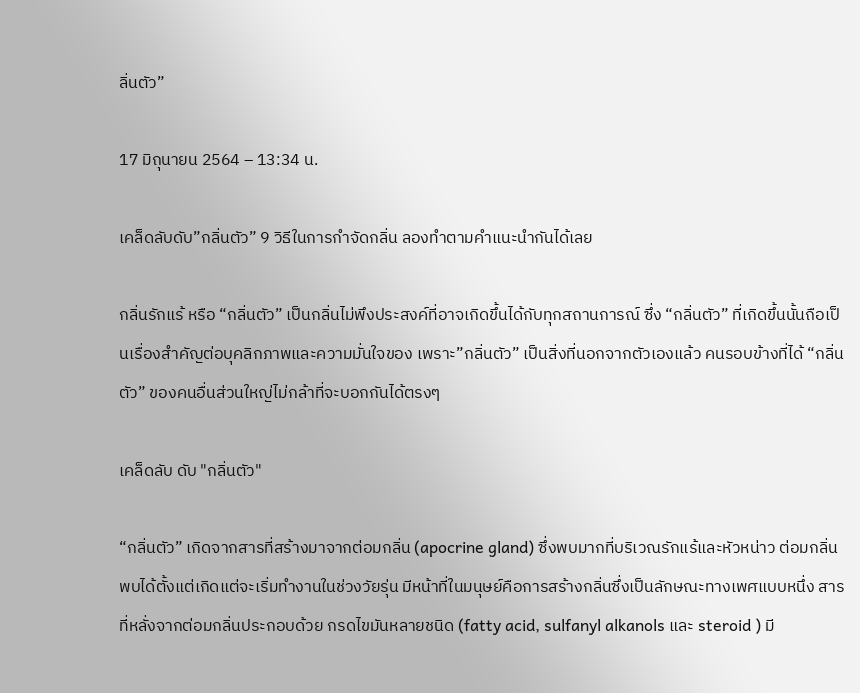ลิ่นตัว”

17 มิถุนายน 2564 – 13:34 น.

เคล็ดลับดับ”กลิ่นตัว” 9 วิธีในการกำจัดกลิ่น ลองทำตามคำแนะนำกันได้เลย

กลิ่นรักแร้ หรือ “กลิ่นตัว” เป็นกลิ่นไม่พึงประสงค์ที่อาจเกิดขึ้นได้กับทุกสถานการณ์ ซึ่ง “กลิ่นตัว” ที่เกิดขึ้นนั้นถือเป็นเรื่องสำคัญต่อบุคลิกภาพและความมั่นใจของ เพราะ”กลิ่นตัว” เป็นสิ่งที่นอกจากตัวเองแล้ว คนรอบข้างที่ได้ “กลิ่นตัว” ของคนอื่นส่วนใหญ่ไม่กล้าที่จะบอกกันได้ตรงๆ

เคล็ดลับ ดับ "กลิ่นตัว"

“กลิ่นตัว” เกิดจากสารที่สร้างมาจากต่อมกลิ่น (apocrine gland) ซึ่งพบมากที่บริเวณรักแร้และหัวหน่าว ต่อมกลิ่นพบได้ตั้งแต่เกิดแต่จะเริ่มทำงานในช่วงวัยรุ่น มีหน้าที่ในมนุษย์คือการสร้างกลิ่นซึ่งเป็นลักษณะทางเพศแบบหนึ่ง สารที่หลั่งจากต่อมกลิ่นประกอบด้วย กรดไขมันหลายชนิด (fatty acid, sulfanyl alkanols และ steroid ) มี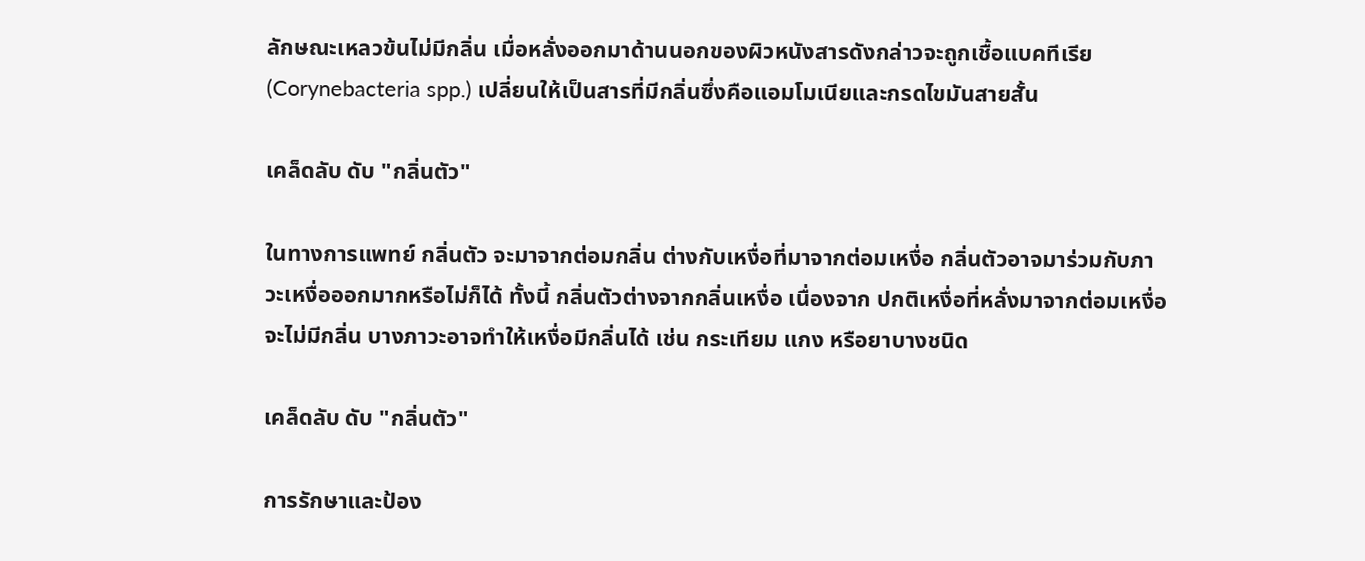ลักษณะเหลวข้นไม่มีกลิ่น เมื่อหลั่งออกมาด้านนอกของผิวหนังสารดังกล่าวจะถูกเชื้อแบคทีเรีย (Corynebacteria spp.) เปลี่ยนให้เป็นสารที่มีกลิ่นซึ่งคือแอมโมเนียและกรดไขมันสายสั้น

เคล็ดลับ ดับ "กลิ่นตัว"

ในทางการแพทย์ กลิ่นตัว จะมาจากต่อมกลิ่น ต่างกับเหงื่อที่มาจากต่อมเหงื่อ กลิ่นตัวอาจมาร่วมกับภาวะเหงื่อออกมากหรือไม่ก็ได้ ทั้งนี้ กลิ่นตัวต่างจากกลิ่นเหงื่อ เนื่องจาก ปกติเหงื่อที่หลั่งมาจากต่อมเหงื่อจะไม่มีกลิ่น บางภาวะอาจทำให้เหงื่อมีกลิ่นได้ เช่น กระเทียม แกง หรือยาบางชนิด

เคล็ดลับ ดับ "กลิ่นตัว"

การรักษาและป้อง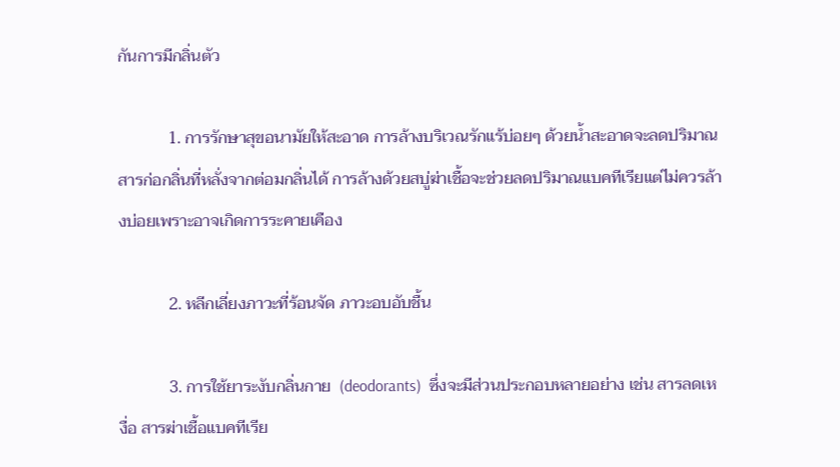กันการมีกลิ่นตัว

            1. การรักษาสุขอนามัยให้สะอาด การล้างบริเวณรักแร้บ่อยๆ ด้วยน้ำสะอาดจะลดปริมาณสารก่อกลิ่นที่หลั่งจากต่อมกลิ่นได้ การล้างด้วยสบู่ฆ่าเชื้อจะช่วยลดปริมาณแบคทีเรียแต่ไม่ควรล้างบ่อยเพราะอาจเกิดการระคายเคือง

            2. หลีกเลี่ยงภาวะที่ร้อนจัด ภาวะอบอับชื้น

            3. การใช้ยาระงับกลิ่นกาย  (deodorants)  ซึ่งจะมีส่วนประกอบหลายอย่าง เช่น สารลดเหงื่อ สารฆ่าเชื้อแบคทีเรีย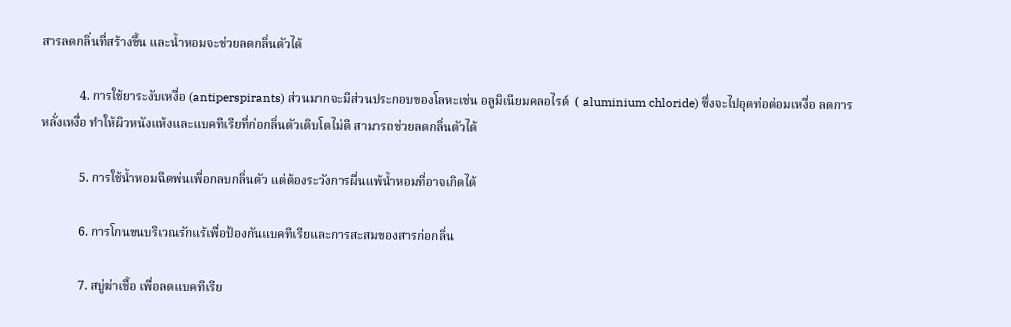สารลดกลิ่นที่สร้างขึ้น และน้ำหอมจะช่วยลดกลิ่นตัวได้

            4. การใช้ยาระงับเหงื่อ (antiperspirants) ส่วนมากจะมีส่วนประกอบของโลหะเช่น อลูมิเนียมคลอไรด์  ( aluminium chloride) ซึ่งจะไปอุดท่อต่อมเหงื่อ ลดการหลั่งเหงื่อ ทำให้ผิวหนังแห้งและแบคทีเรียที่ก่อกลิ่นตัวเติบโตไม่ดี สามารถช่วยลดกลิ่นตัวได้

            5. การใช้น้ำหอมฉีดพ่นเพี่อกลบกลิ่นตัว แต่ต้องระวังการผื่นแพ้น้ำหอมที่อาจเกิดได้

            6. การโกนขนบริเวณรักแร้เพื่อป้องกันแบคทีเรียและการสะสมของสารก่อกลิ่น

            7. สบู่ฆ่าเชื้อ เพื่อลดแบคทีเรีย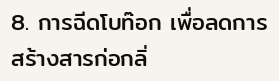8. การฉีดโบท๊อก เพื่อลดการสร้างสารก่อกลิ่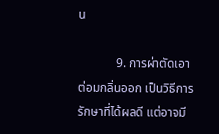น

            9. การผ่าตัดเอาต่อมกลิ่นออก เป็นวิธีการรักษาที่ได้ผลดี แต่อาจมี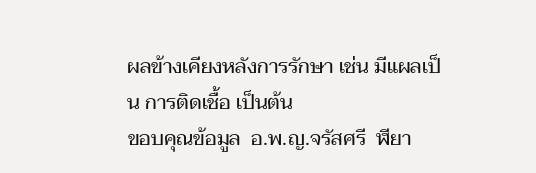ผลข้างเคียงหลังการรักษา เช่น มีแผลเป็น การติดเชื้อ เป็นต้น
ขอบคุณข้อมูล  อ.พ.ญ.จรัสศรี  ฬียา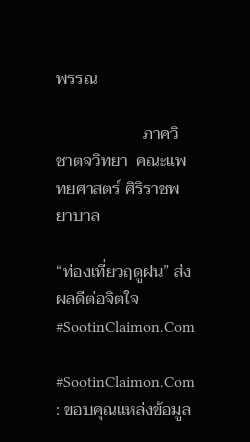พรรณ

                     ภาควิชาตจวิทยา  คณะแพทยศาสตร์ ศิริราชพยาบาล

“ท่องเที่ยวฤดูฝน” ส่งผลดีต่อจิตใจ #SootinClaimon.Com

#SootinClaimon.Com : ขอบคุณแหล่งข้อมูล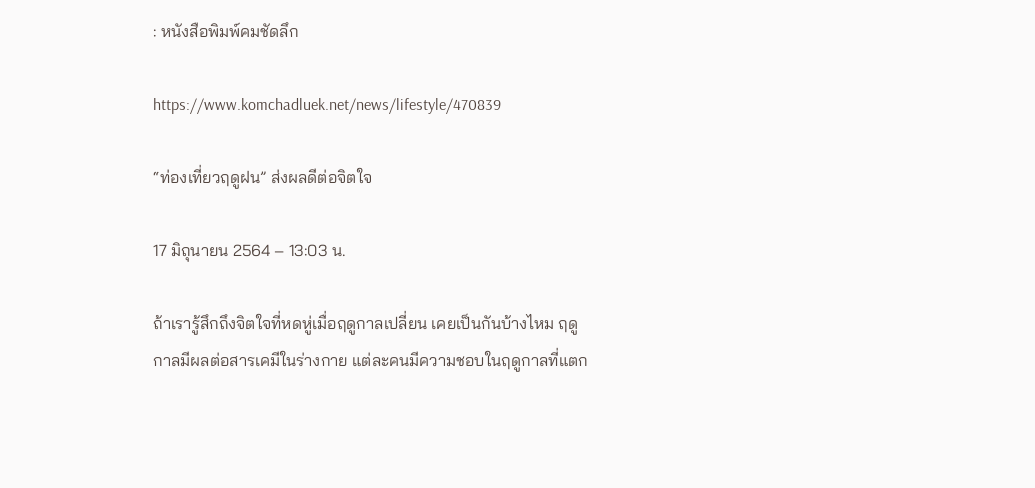: หนังสือพิมพ์คมชัดลึก

https://www.komchadluek.net/news/lifestyle/470839

“ท่องเที่ยวฤดูฝน” ส่งผลดีต่อจิตใจ

17 มิถุนายน 2564 – 13:03 น.

ถ้าเรารู้สึกถึงจิตใจที่หดหู่เมื่อฤดูกาลเปลี่ยน เคยเป็นกันบ้างไหม ฤดูกาลมีผลต่อสารเคมีในร่างกาย แต่ละคนมีความชอบในฤดูกาลที่แตก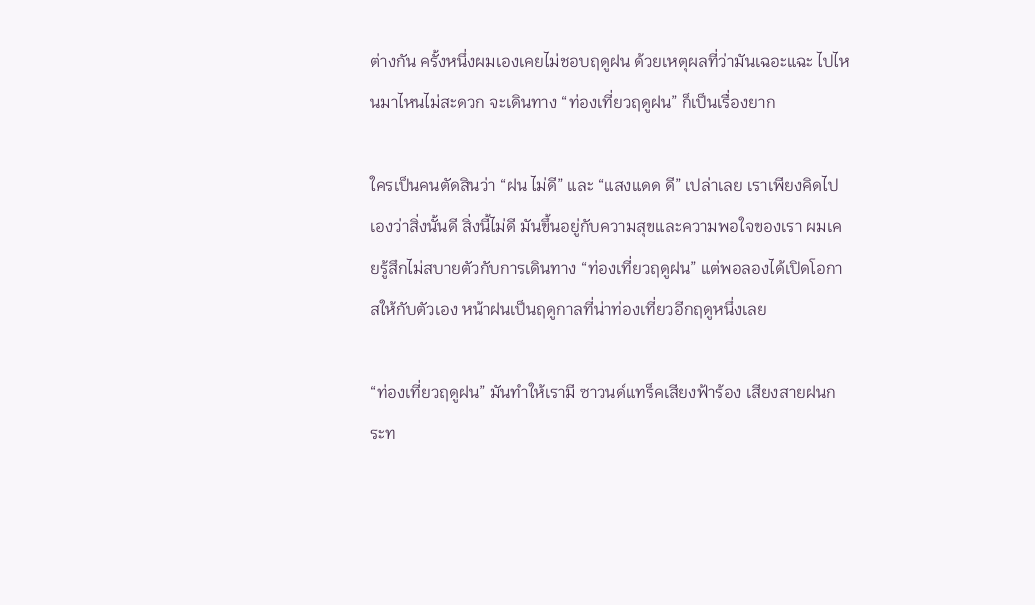ต่างกัน ครั้งหนึ่งผมเองเคยไม่ชอบฤดูฝน ด้วยเหตุผลที่ว่ามันเฉอะแฉะ ไปไหนมาไหนไม่สะดวก จะเดินทาง “ท่องเที่ยวฤดูฝน” ก็เป็นเรื่องยาก

ใครเป็นคนตัดสินว่า “ฝน ไม่ดี” และ “แสงแดด ดี” เปล่าเลย เราเพียงคิดไปเองว่าสิ่งนั้นดี สิ่งนี้ไม่ดี มันขึ้นอยู่กับความสุขและความพอใจของเรา ผมเคยรู้สึกไม่สบายตัวกับการเดินทาง “ท่องเที่ยวฤดูฝน” แต่พอลองได้เปิดโอกาสให้กับตัวเอง หน้าฝนเป็นฤดูกาลที่น่าท่องเที่ยวอีกฤดูหนึ่งเลย

“ท่องเที่ยวฤดูฝน” มันทำให้เรามี ซาวนด์แทร็คเสียงฟ้าร้อง เสียงสายฝนกระท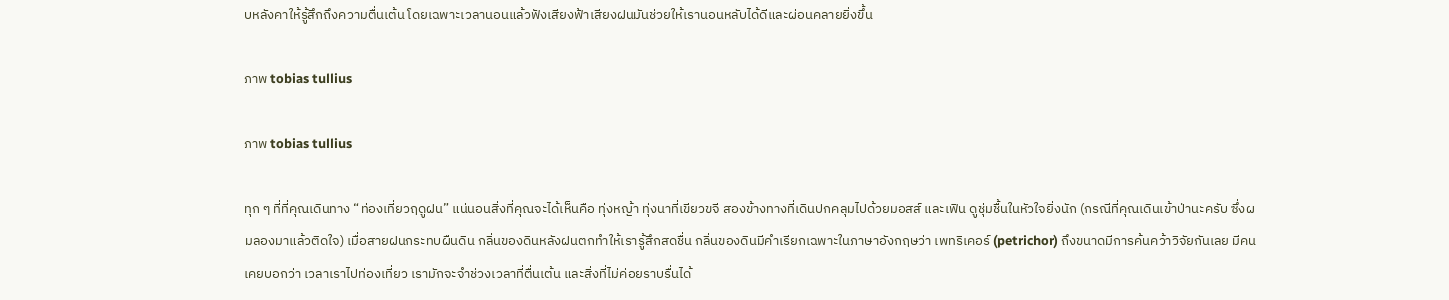บหลังคาให้รู้สึกถึงความตื่นเต้น โดยเฉพาะเวลานอนแล้วฟังเสียงฟ้าเสียงฝนมันช่วยให้เรานอนหลับได้ดีและผ่อนคลายยิ่งขึ้น

ภาพ tobias tullius

ภาพ tobias tullius

ทุก ๆ ที่ที่คุณเดินทาง “ท่องเที่ยวฤดูฝน” แน่นอนสิ่งที่คุณจะได้เห็นคือ ทุ่งหญ้า ทุ่งนาที่เขียวขจี สองข้างทางที่เดินปกคลุมไปด้วยมอสส์ และเฟิน ดูชุ่มชื้นในหัวใจยิ่งนัก (กรณีที่คุณเดินเข้าป่านะครับ ซึ่งผมลองมาแล้วติดใจ) เมื่อสายฝนกระทบผืนดิน กลิ่นของดินหลังฝนตกทำให้เรารู้สึกสดชื่น กลิ่นของดินมีคำเรียกเฉพาะในภาษาอังกฤษว่า เพทริเคอร์ (petrichor) ถึงขนาดมีการค้นคว้าวิจัยกันเลย มีคนเคยบอกว่า เวลาเราไปท่องเที่ยว เรามักจะจำช่วงเวลาที่ตื่นเต้น และสิ่งที่ไม่ค่อยราบรื่นได้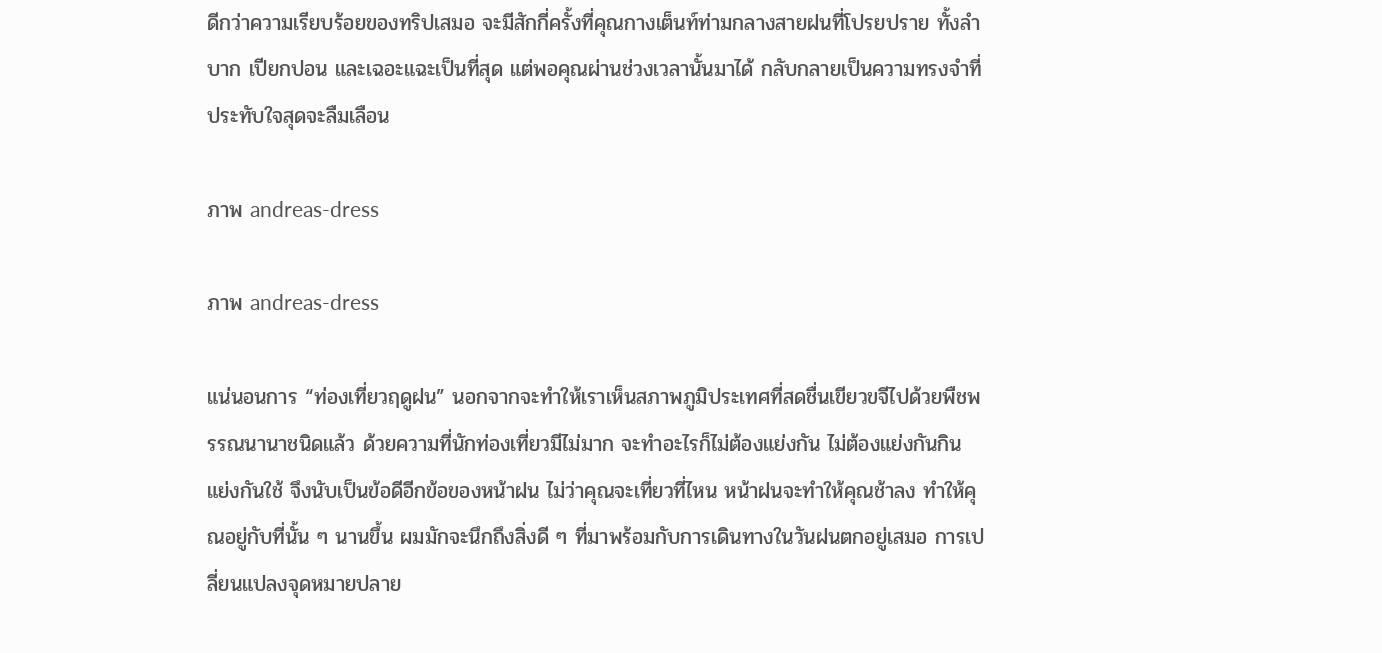ดีกว่าความเรียบร้อยของทริปเสมอ จะมีสักกี่ครั้งที่คุณกางเต็นท์ท่ามกลางสายฝนที่โปรยปราย ทั้งลำบาก เปียกปอน และเฉอะแฉะเป็นที่สุด แต่พอคุณผ่านช่วงเวลานั้นมาได้ กลับกลายเป็นความทรงจำที่ประทับใจสุดจะลืมเลือน

ภาพ andreas-dress

ภาพ andreas-dress

แน่นอนการ “ท่องเที่ยวฤดูฝน” นอกจากจะทำให้เราเห็นสภาพภูมิประเทศที่สดชื่นเขียวขจีไปด้วยพืชพรรณนานาชนิดแล้ว ด้วยความที่นักท่องเที่ยวมีไม่มาก จะทำอะไรก็ไม่ต้องแย่งกัน ไม่ต้องแย่งกันกิน แย่งกันใช้ จึงนับเป็นข้อดีอีกข้อของหน้าฝน ไม่ว่าคุณจะเที่ยวที่ไหน หน้าฝนจะทำให้คุณช้าลง ทำให้คุณอยู่กับที่นั้น ๆ นานขึ้น ผมมักจะนึกถึงสิ่งดี ๆ ที่มาพร้อมกับการเดินทางในวันฝนตกอยู่เสมอ การเปลี่ยนแปลงจุดหมายปลาย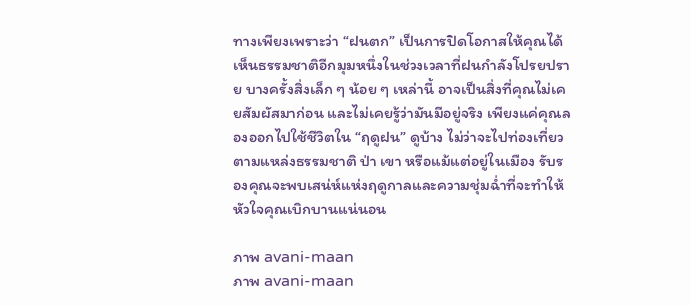ทางเพียงเพราะว่า “ฝนตก” เป็นการปิดโอกาสให้คุณได้เห็นธรรมชาติอีกมุมหนึ่งในช่วงเวลาที่ฝนกำลังโปรยปราย บางครั้งสิ่งเล็ก ๆ น้อย ๆ เหล่านี้ อาจเป็นสิ่งที่คุณไม่เคยสัมผัสมาก่อน และไม่เคยรู้ว่ามันมีอยู่จริง เพียงแค่คุณลองออกไปใช้ชีวิตใน “ฤดูฝน” ดูบ้าง ไม่ว่าจะไปท่องเที่ยวตามแหล่งธรรมชาติ ป่า เขา หรือแม้แต่อยู่ในเมือง รับรองคุณจะพบเสน่ห์แห่งฤดูกาลและความชุ่มฉ่ำที่จะทำให้หัวใจคุณเบิกบานแน่นอน

ภาพ avani-maan
ภาพ avani-maan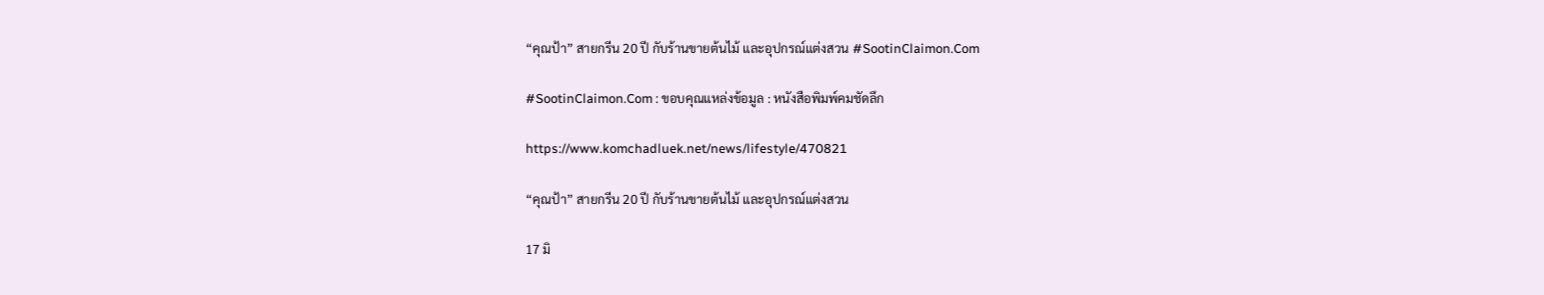“คุณป้า” สายกรีน 20 ปี กับร้านขายต้นไม้ และอุปกรณ์แต่งสวน #SootinClaimon.Com

#SootinClaimon.Com : ขอบคุณแหล่งข้อมูล : หนังสือพิมพ์คมชัดลึก

https://www.komchadluek.net/news/lifestyle/470821

“คุณป้า” สายกรีน 20 ปี กับร้านขายต้นไม้ และอุปกรณ์แต่งสวน

17 มิ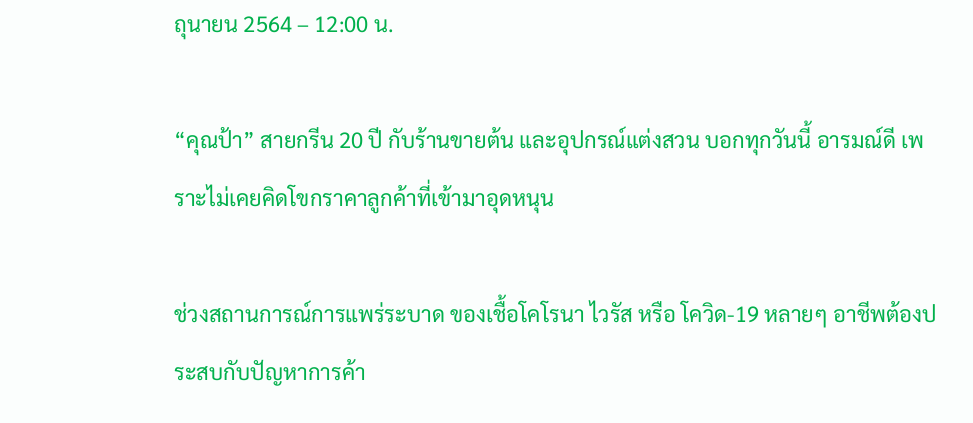ถุนายน 2564 – 12:00 น.

“คุณป้า” สายกรีน 20 ปี กับร้านขายต้น และอุปกรณ์แต่งสวน บอกทุกวันนี้ อารมณ์ดี เพราะไม่เคยคิดโขกราคาลูกค้าที่เข้ามาอุดหนุน

ช่วงสถานการณ์การแพร่ระบาด ของเชื้อโคโรนา ไวรัส หรือ โควิด-19 หลายๆ อาชีพต้องประสบกับปัญหาการค้า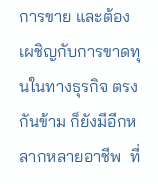การขาย และต้องเผชิญกับการขาดทุนในทางธุรกิจ ตรงกันข้าม ก็ยังมีอีกหลากหลายอาชีพ  ที่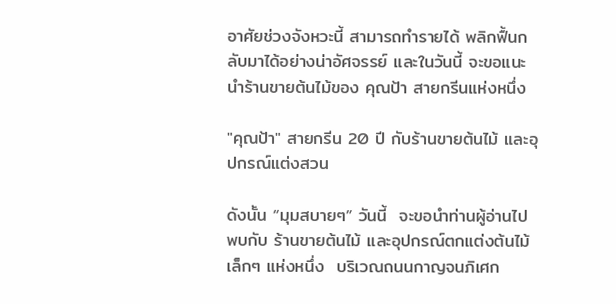อาศัยช่วงจังหวะนี้ สามารถทำรายได้ พลิกฟื้นกลับมาได้อย่างน่าอัศจรรย์ และในวันนี้ จะขอแนะนำร้านขายต้นไม้ของ คุณป้า สายกรีนแห่งหนึ่ง

"คุณป้า" สายกรีน 20 ปี กับร้านขายต้นไม้ และอุปกรณ์แต่งสวน

ดังนั้น “มุมสบายๆ” วันนี้  จะขอนำท่านผู้อ่านไปพบกับ ร้านขายต้นไม้ และอุปกรณ์ตกแต่งต้นไม้เล็กๆ แห่งหนึ่ง  บริเวณถนนกาญจนภิเศก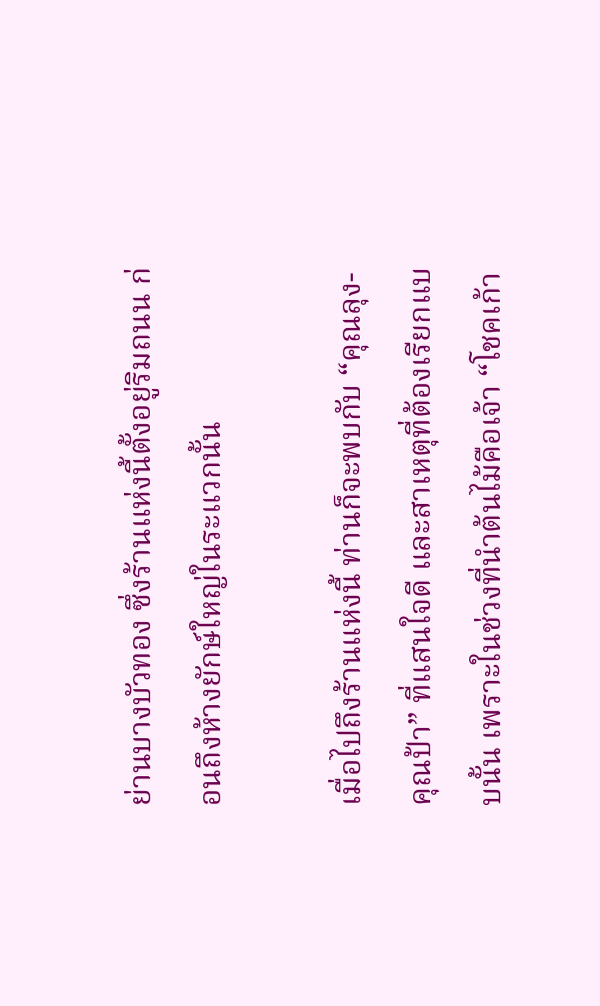ย่านบางบัวทอง ซึ่งร้านแห่งนี้ตั้งอยู่ริมถนน ก่อนถึงห้างยักษ์ใหญ่ในระแวกนั้น

เมื่อไปถึงร้านแห่งนี้ ท่านก็จะพบกับ “คุณลุง-คุณป้า” ที่แสนใจดี และสาเหตุที่ต้องเรียกแบบนั้น เพราะในช่วงที่นำต้นไม้คือเจ้า “โชคเก้า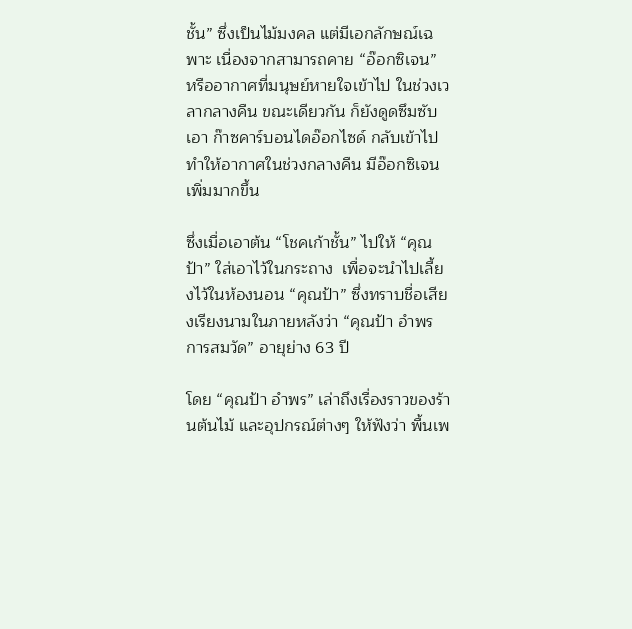ชั้น” ซึ่งเป็นไม้มงคล แต่มีเอกลักษณ์เฉพาะ เนื่องจากสามารถคาย “อ๊อกซิเจน” หรืออากาศที่มนุษย์หายใจเข้าไป ในช่วงเวลากลางคืน ขณะเดียวกัน ก็ยังดูดซึมซับเอา ก๊าซคาร์บอนไดอ๊อกไซด์ กลับเข้าไป ทำให้อากาศในช่วงกลางคืน มีอ๊อกซิเจน เพิ่มมากขึ้น

ซึ่งเมื่อเอาต้น “โชคเก้าชั้น” ไปให้ “คุณป้า” ใส่เอาไว้ในกระถาง  เพื่อจะนำไปเลี้ยงไว้ในห้องนอน “คุณป้า” ซึ่งทราบชื่อเสียงเรียงนามในภายหลังว่า “คุณป้า อำพร การสมวัด” อายุย่าง 63 ปี

โดย “คุณป้า อำพร” เล่าถึงเรื่องราวของร้านต้นไม้ และอุปกรณ์ต่างๆ ให้ฟังว่า พื้นเพ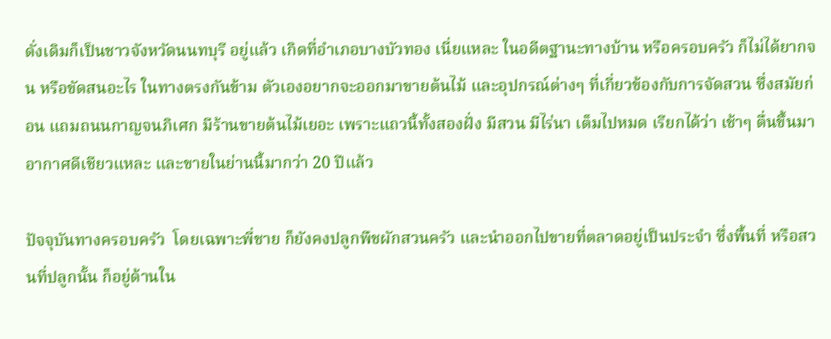ดั่งเดิมก็เป็นชาวจังหวัดนนทบุรี อยู่แล้ว เกิดที่อำเภอบางบัวทอง เนี่ยแหละ ในอดีตฐานะทางบ้าน หรือครอบครัว ก็ไม่ได้ยากจน หรือขัดสนอะไร ในทางตรงกันข้าม ตัวเองอยากจะออกมาขายต้นไม้ และอุปกรณ์ต่างๆ ที่เกี่ยวข้องกับการจัดสวน ซึ่งสมัยก่อน แถมถนนกาญจนภิเศก มีร้านขายต้นไม้เยอะ เพราะแถวนี้ทั้งสองฝั่ง มีสวน มีไร่นา เต็มไปหมด เรียกได้ว่า เช้าๆ ตื่นขึ้นมา อากาศดีเชียวแหละ และขายในย่านนี้มากว่า 20 ปีแล้ว

ปัจจุบันทางครอบครัว  โดยเฉพาะพี่ชาย ก็ยังคงปลูกพืชผักสวนครัว และนำออกไปขายที่ตลาดอยู่เป็นประจำ ซึ่งพื้นที่ หรือสวนที่ปลูกนั้น ก็อยู่ด้านใน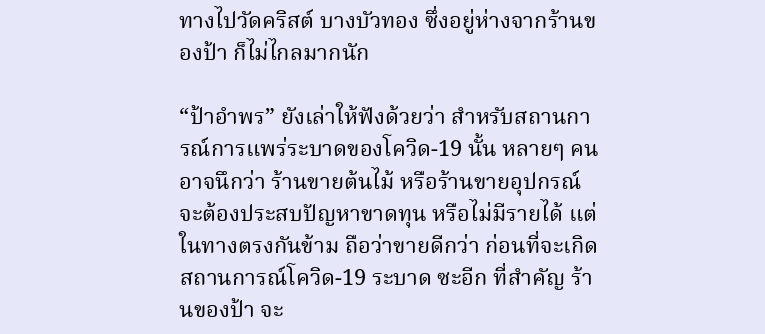ทางไปวัดคริสต์ บางบัวทอง ซึ่งอยู่ห่างจากร้านของป้า ก็ไม่ไกลมากนัก

“ป้าอำพร” ยังเล่าให้ฟังด้วยว่า สำหรับสถานการณ์การแพร่ระบาดของโควิด-19 นั้น หลายๆ คนอาจนึกว่า ร้านขายต้นไม้ หรือร้านขายอุปกรณ์ จะต้องประสบปัญหาขาดทุน หรือไม่มีรายได้ แต่ในทางตรงกันข้าม ถือว่าขายดีกว่า ก่อนที่จะเกิดสถานการณ์โควิด-19 ระบาด ซะอีก ที่สำคัญ ร้านของป้า จะ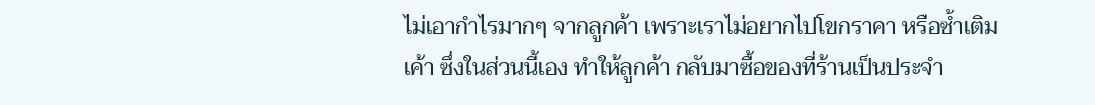ไม่เอากำไรมากๆ จากลูกค้า เพราะเราไม่อยากไปโขกราคา หรือซ้ำเติมเค้า ซึ่งในส่วนนี้เอง ทำให้ลูกค้า กลับมาซื้อของที่ร้านเป็นประจำ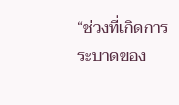“ช่วงที่เกิดการระบาดของ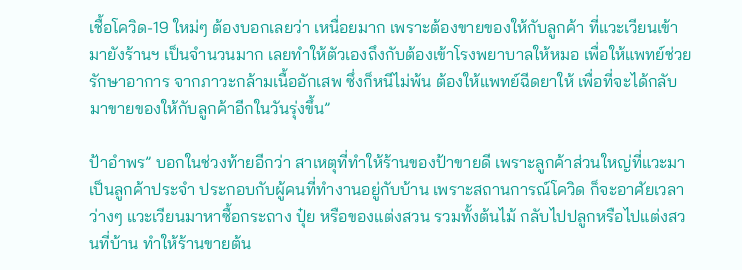เชื้อโควิด-19 ใหม่ๆ ต้องบอกเลยว่า เหนื่อยมาก เพราะต้องขายของให้กับลูกค้า ที่แวะเวียนเข้ามายังร้านฯ เป็นจำนวนมาก เลยทำให้ตัวเองถึงกับต้องเข้าโรงพยาบาลให้หมอ เพื่อให้แพทย์ช่วยรักษาอาการ จากภาวะกล้ามเนื้ออักเสพ ซึ่งก็หนีไม่พ้น ต้องให้แพทย์ฉีดยาให้ เพื่อที่จะได้กลับมาขายของให้กับลูกค้าอีกในวันรุ่งขึ้น”

ป้าอำพร” บอกในช่วงท้ายอีกว่า สาเหตุที่ทำให้ร้านของป้าขายดี เพราะลูกค้าส่วนใหญ่ที่แวะมา เป็นลูกค้าประจำ ประกอบกับผู้คนที่ทำงานอยู่กับบ้าน เพราะสถานการณ์โควิด ก็จะอาศัยเวลาว่างๆ แวะเวียนมาหาซื้อกระถาง ปุ๋ย หรือของแต่งสวน รวมทั้งต้นไม้ กลับไปปลูกหรือไปแต่งสวนที่บ้าน ทำให้ร้านขายต้น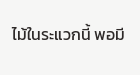ไม้ในระแวกนี้ พอมี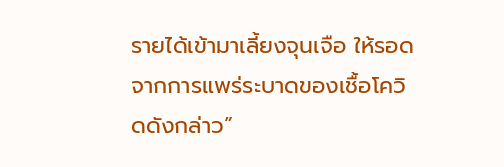รายได้เข้ามาเลี้ยงจุนเจือ ให้รอดจากการแพร่ระบาดของเชื้อโควิดดังกล่าว”